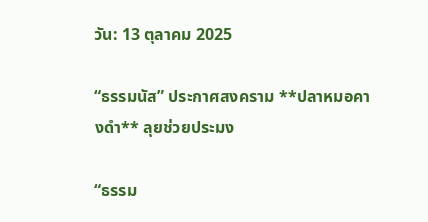วัน: 13 ตุลาคม 2025

“ธรรมนัส” ประกาศสงคราม **ปลาหมอคางดำ** ลุยช่วยประมง

“ธรรม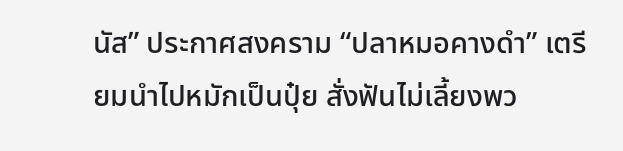นัส” ประกาศสงคราม “ปลาหมอคางดำ” เตรียมนำไปหมักเป็นปุ๋ย สั่งฟันไม่เลี้ยงพว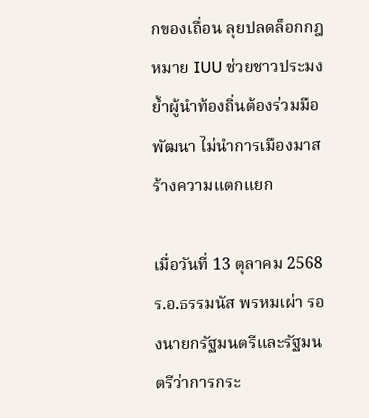กของเถื่อน ลุยปลดล็อกกฎหมาย IUU ช่วยชาวประมง ย้ำผู้นำท้องถิ่นต้องร่วมมือพัฒนา ไม่นำการเมืองมาสร้างความแตกแยก

เมื่อวันที่ 13 ตุลาคม 2568 ร.อ.ธรรมนัส พรหมเผ่า รองนายกรัฐมนตรีและรัฐมนตรีว่าการกระ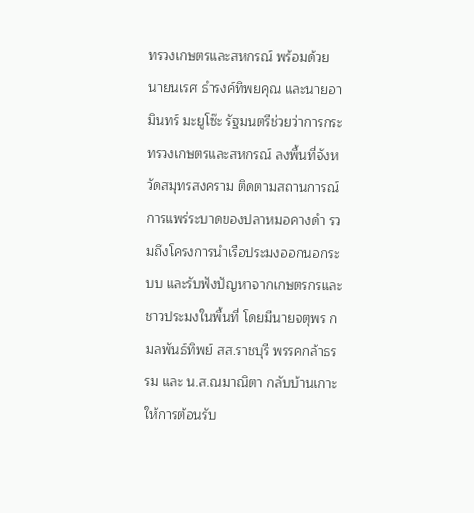ทรวงเกษตรและสหกรณ์ พร้อมด้วย นายนเรศ ธำรงค์ทิพยคุณ และนายอามินทร์ มะยูโซ๊ะ รัฐมนตรีช่วยว่าการกระทรวงเกษตรและสหกรณ์ ลงพื้นที่จังหวัดสมุทรสงคราม ติดตามสถานการณ์การแพร่ระบาดของปลาหมอคางดำ รวมถึงโครงการนำเรือประมงออกนอกระบบ และรับฟังปัญหาจากเกษตรกรและชาวประมงในพื้นที่ โดยมีนายจตุพร กมลพันธ์ทิพย์ สส.ราชบุรี พรรคกล้าธรรม และ น.ส.ณมาณิตา กลับบ้านเกาะ ให้การต้อนรับ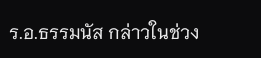ร.อ.ธรรมนัส กล่าวในช่วง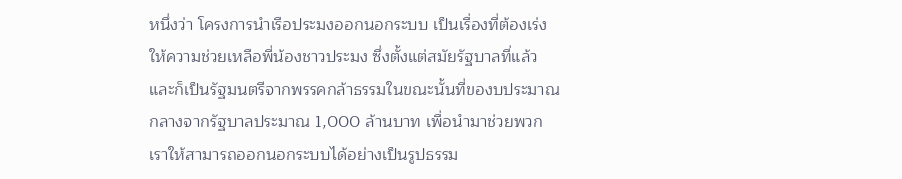หนึ่งว่า โครงการนำเรือประมงออกนอกระบบ เป็นเรื่องที่ต้องเร่งให้ความช่วยเหลือพี่น้องชาวประมง ซึ่งตั้งแต่สมัยรัฐบาลที่แล้วและก็เป็นรัฐมนตรีจากพรรคกล้าธรรมในขณะนั้นที่ของบประมาณกลางจากรัฐบาลประมาณ 1,000 ล้านบาท เพื่อนำมาช่วยพวกเราให้สามารถออกนอกระบบได้อย่างเป็นรูปธรรม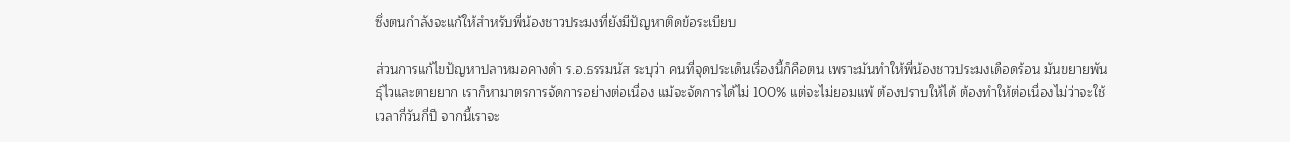ซึ่งตนกำลังจะแก้ให้สำหรับพี่น้องชาวประมงที่ยังมีปัญหาติดข้อระเบียบ

ส่วนการแก้ไขปัญหาปลาหมอคางดำ ร.อ.ธรรมนัส ระบุว่า คนที่จุดประเด็นเรื่องนี้ก็คือตน เพราะมันทำให้พี่น้องชาวประมงเดือดร้อน มันขยายพันธุ์ไวและตายยาก เราก็หามาตรการจัดการอย่างต่อเนื่อง แม้จะจัดการได้ไม่ 100% แต่จะไม่ยอมแพ้ ต้องปราบให้ได้ ต้องทำให้ต่อเนื่องไม่ว่าจะใช้เวลากี่วันกี่ปี จากนี้เราจะ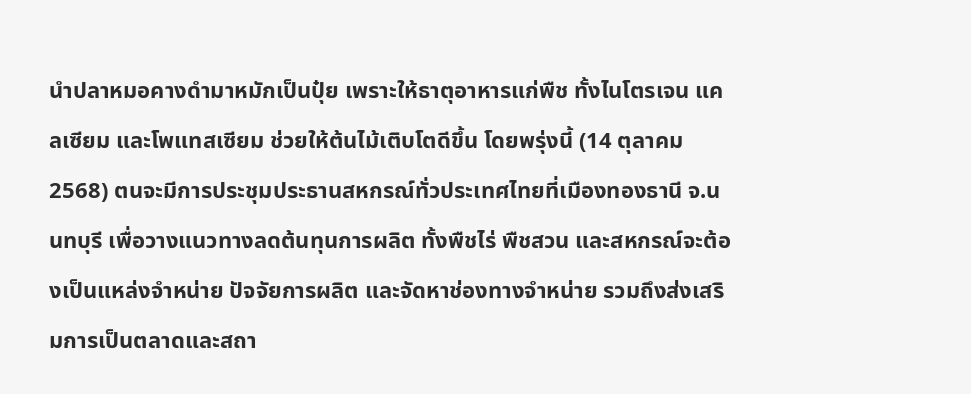นำปลาหมอคางดำมาหมักเป็นปุ๋ย เพราะให้ธาตุอาหารแก่พืช ทั้งไนโตรเจน แคลเซียม และโพแทสเซียม ช่วยให้ต้นไม้เติบโตดีขึ้น โดยพรุ่งนี้ (14 ตุลาคม 2568) ตนจะมีการประชุมประธานสหกรณ์ทั่วประเทศไทยที่เมืองทองธานี จ.นนทบุรี เพื่อวางแนวทางลดต้นทุนการผลิต ทั้งพืชไร่ พืชสวน และสหกรณ์จะต้องเป็นแหล่งจำหน่าย ปัจจัยการผลิต และจัดหาช่องทางจำหน่าย รวมถึงส่งเสริมการเป็นตลาดและสถา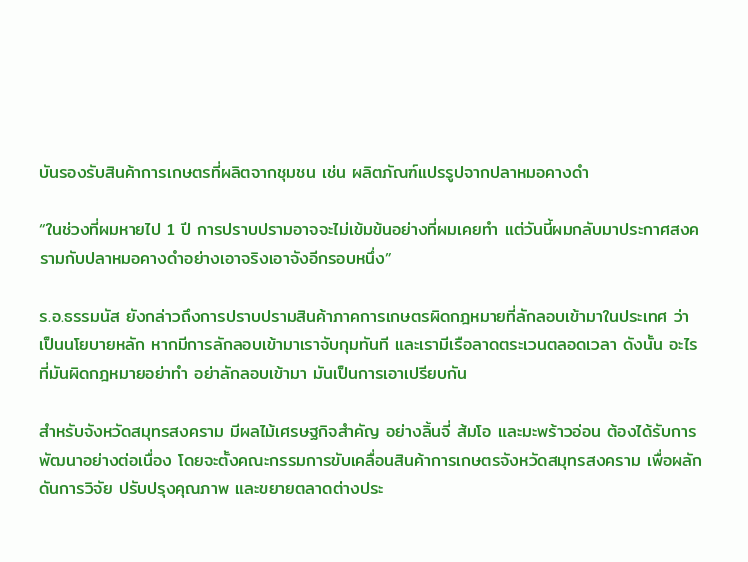บันรองรับสินค้าการเกษตรที่ผลิตจากชุมชน เช่น ผลิตภัณฑ์แปรรูปจากปลาหมอคางดำ

“ในช่วงที่ผมหายไป 1 ปี การปราบปรามอาจจะไม่เข้มข้นอย่างที่ผมเคยทำ แต่วันนี้ผมกลับมาประกาศสงครามกับปลาหมอคางดำอย่างเอาจริงเอาจังอีกรอบหนึ่ง”

ร.อ.ธรรมนัส ยังกล่าวถึงการปราบปรามสินค้าภาคการเกษตรผิดกฎหมายที่ลักลอบเข้ามาในประเทศ ว่า เป็นนโยบายหลัก หากมีการลักลอบเข้ามาเราจับกุมทันที และเรามีเรือลาดตระเวนตลอดเวลา ดังนั้น อะไรที่มันผิดกฎหมายอย่าทำ อย่าลักลอบเข้ามา มันเป็นการเอาเปรียบกัน

สำหรับจังหวัดสมุทรสงคราม มีผลไม้เศรษฐกิจสำคัญ อย่างลิ้นจี่ ส้มโอ และมะพร้าวอ่อน ต้องได้รับการพัฒนาอย่างต่อเนื่อง โดยจะตั้งคณะกรรมการขับเคลื่อนสินค้าการเกษตรจังหวัดสมุทรสงคราม เพื่อผลักดันการวิจัย ปรับปรุงคุณภาพ และขยายตลาดต่างประ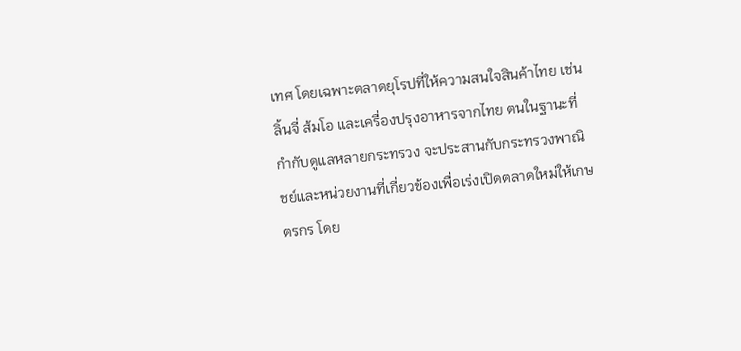เทศ โดยเฉพาะตลาดยุโรปที่ให้ความสนใจสินค้าไทย เช่น ลิ้นจี่ ส้มโอ และเครื่องปรุงอาหารจากไทย ตนในฐานะที่กำกับดูแลหลายกระทรวง จะประสานกับกระทรวงพาณิชย์และหน่วยงานที่เกี่ยวข้องเพื่อเร่งเปิดตลาดใหม่ให้เกษตรกร โดย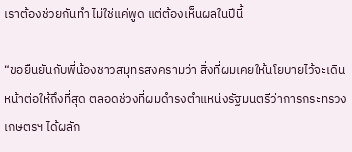เราต้องช่วยกันทำ ไม่ใช่แค่พูด แต่ต้องเห็นผลในปีนี้

“ขอยืนยันกับพี่น้องชาวสมุทรสงครามว่า สิ่งที่ผมเคยให้นโยบายไว้จะเดินหน้าต่อให้ถึงที่สุด ตลอดช่วงที่ผมดำรงตำแหน่งรัฐมนตรีว่าการกระทรวงเกษตรฯ ได้ผลัก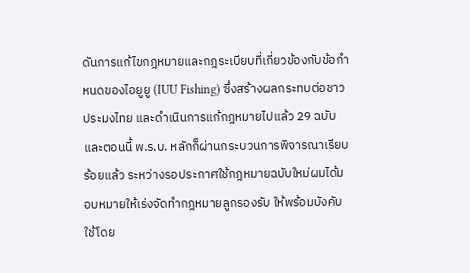ดันการแก้ไขกฎหมายและกฎระเบียบที่เกี่ยวข้องกับข้อกำหนดของไอยูยู (IUU Fishing) ซึ่งสร้างผลกระทบต่อชาวประมงไทย และดำเนินการแก้กฎหมายไปแล้ว 29 ฉบับ และตอนนี้ พ.ร.บ. หลักก็ผ่านกระบวนการพิจารณาเรียบร้อยแล้ว ระหว่างรอประกาศใช้กฎหมายฉบับใหม่ผมได้มอบหมายให้เร่งจัดทำกฎหมายลูกรองรับ ให้พร้อมบังคับใช้โดย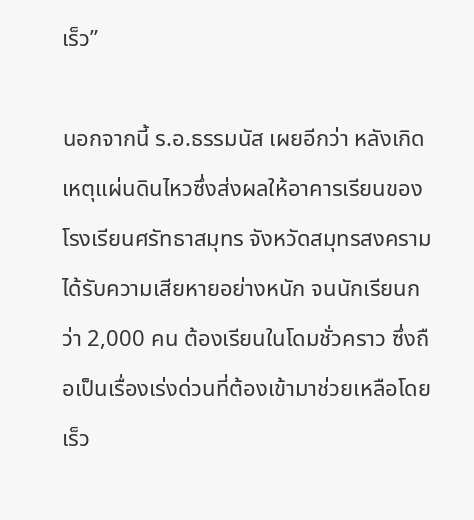เร็ว”

นอกจากนี้ ร.อ.ธรรมนัส เผยอีกว่า หลังเกิดเหตุแผ่นดินไหวซึ่งส่งผลให้อาคารเรียนของโรงเรียนศรัทธาสมุทร จังหวัดสมุทรสงคราม ได้รับความเสียหายอย่างหนัก จนนักเรียนกว่า 2,000 คน ต้องเรียนในโดมชั่วคราว ซึ่งถือเป็นเรื่องเร่งด่วนที่ต้องเข้ามาช่วยเหลือโดยเร็ว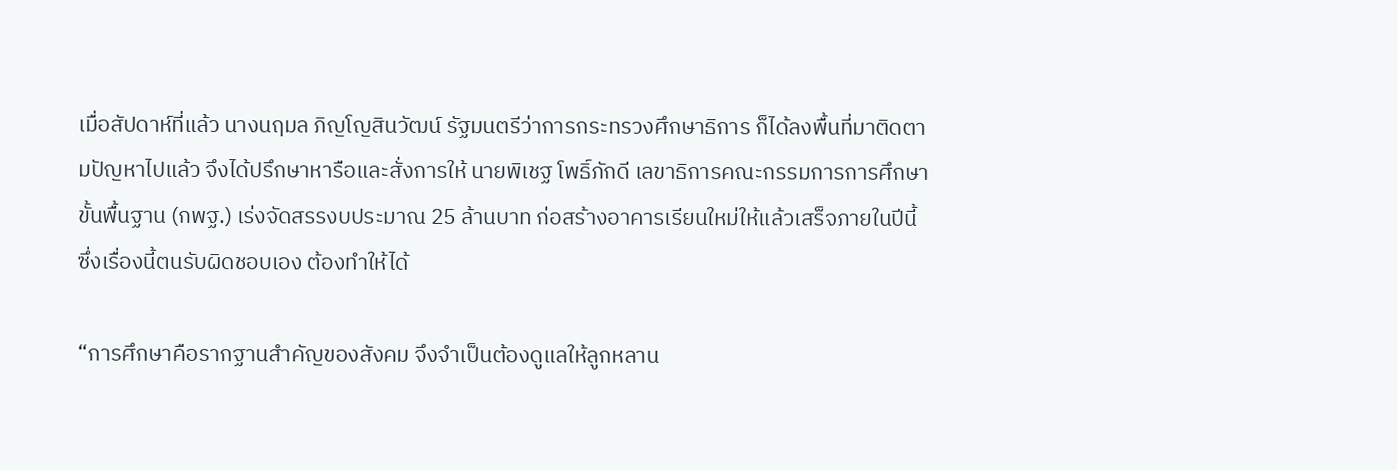เมื่อสัปดาห์ที่แล้ว นางนฤมล ภิญโญสินวัฒน์ รัฐมนตรีว่าการกระทรวงศึกษาธิการ ก็ได้ลงพื้นที่มาติดตามปัญหาไปแล้ว จึงได้ปรึกษาหารือและสั่งการให้ นายพิเชฐ โพธิ์ภักดี เลขาธิการคณะกรรมการการศึกษาขั้นพื้นฐาน (กพฐ.) เร่งจัดสรรงบประมาณ 25 ล้านบาท ก่อสร้างอาคารเรียนใหม่ให้แล้วเสร็จภายในปีนี้ ซึ่งเรื่องนี้ตนรับผิดชอบเอง ต้องทำให้ได้

“การศึกษาคือรากฐานสำคัญของสังคม จึงจำเป็นต้องดูแลให้ลูกหลาน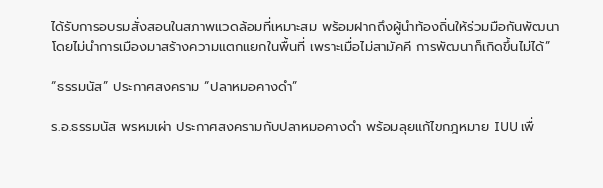ได้รับการอบรมสั่งสอนในสภาพแวดล้อมที่เหมาะสม พร้อมฝากถึงผู้นำท้องถิ่นให้ร่วมมือกันพัฒนา โดยไม่นำการเมืองมาสร้างความแตกแยกในพื้นที่ เพราะเมื่อไม่สามัคคี การพัฒนาก็เกิดขึ้นไม่ได้”

“ธรรมนัส” ประกาศสงคราม “ปลาหมอคางดำ”

ร.อ.ธรรมนัส พรหมเผ่า ประกาศสงครามกับปลาหมอคางดำ พร้อมลุยแก้ไขกฎหมาย IUU เพื่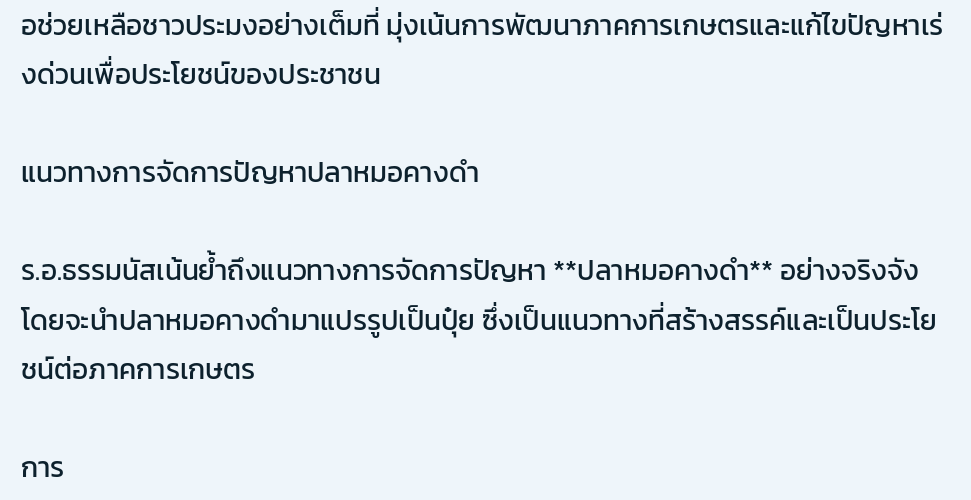อช่วยเหลือชาวประมงอย่างเต็มที่ มุ่งเน้นการพัฒนาภาคการเกษตรและแก้ไขปัญหาเร่งด่วนเพื่อประโยชน์ของประชาชน

แนวทางการจัดการปัญหาปลาหมอคางดำ

ร.อ.ธรรมนัสเน้นย้ำถึงแนวทางการจัดการปัญหา **ปลาหมอคางดำ** อย่างจริงจัง โดยจะนำปลาหมอคางดำมาแปรรูปเป็นปุ๋ย ซึ่งเป็นแนวทางที่สร้างสรรค์และเป็นประโยชน์ต่อภาคการเกษตร

การ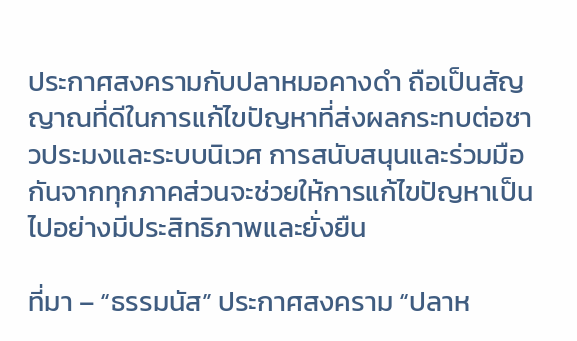ประกาศสงครามกับปลาหมอคางดำ ถือเป็นสัญญาณที่ดีในการแก้ไขปัญหาที่ส่งผลกระทบต่อชาวประมงและระบบนิเวศ การสนับสนุนและร่วมมือกันจากทุกภาคส่วนจะช่วยให้การแก้ไขปัญหาเป็นไปอย่างมีประสิทธิภาพและยั่งยืน

ที่มา – “ธรรมนัส” ประกาศสงคราม “ปลาห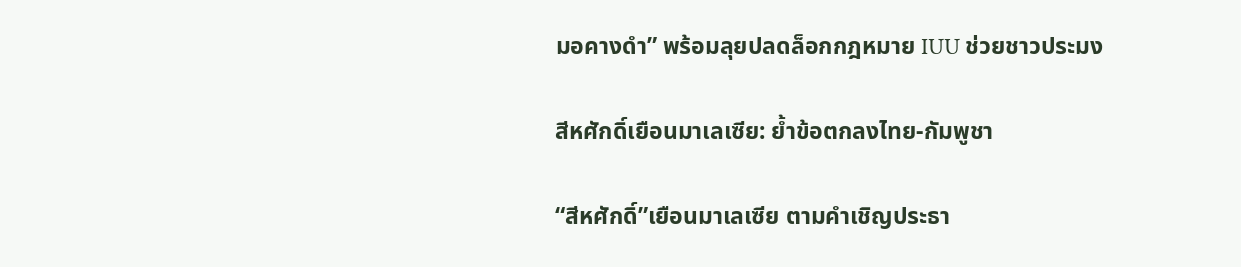มอคางดำ” พร้อมลุยปลดล็อกกฎหมาย IUU ช่วยชาวประมง

สีหศักดิ์เยือนมาเลเซีย: ย้ำข้อตกลงไทย-กัมพูชา

“สีหศักดิ์”เยือนมาเลเซีย ตามคำเชิญประธา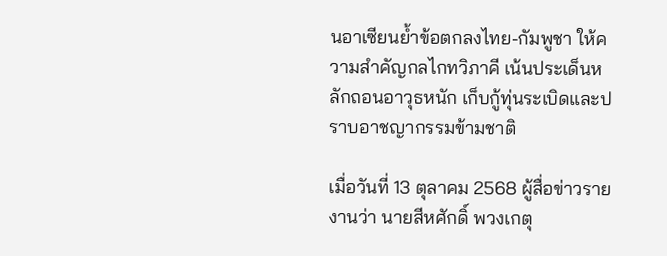นอาเซียนย้ำข้อตกลงไทย-กัมพูชา ให้ความสำคัญกลไกทวิภาคี เน้นประเด็นหลักถอนอาวุธหนัก เก็บกู้ทุ่นระเบิดและปราบอาชญากรรมข้ามชาติ

เมื่อวันที่ 13 ตุลาคม 2568 ผู้สื่อข่าวรายงานว่า นายสีหศักดิ์ พวงเกตุ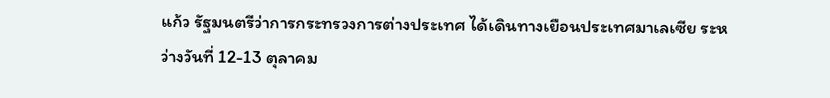แก้ว รัฐมนตรีว่าการกระทรวงการต่างประเทศ ได้เดินทางเยือนประเทศมาเลเซีย ระหว่างวันที่ 12-13 ตุลาคม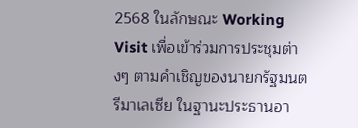2568 ในลักษณะ Working Visit เพื่อเข้าร่วมการประชุมต่างๆ ตามคำเชิญของนายกรัฐมนตรีมาเลเซีย ในฐานะประธานอา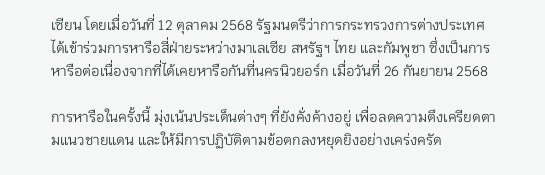เซียน โดยเมื่อวันที่ 12 ตุลาคม 2568 รัฐมนตรีว่าการกระทรวงการต่างประเทศ ได้เข้าร่วมการหารือสี่ฝ่ายระหว่างมาเลเซีย สหรัฐฯ ไทย และกัมพูชา ซึ่งเป็นการหารือต่อเนื่องจากที่ได้เคยหารือกันที่นครนิวยอร์ก เมื่อวันที่ 26 กันยายน 2568

การหารือในครั้งนี้ มุ่งเน้นประเด็นต่างๆ ที่ยังคั่งค้างอยู่ เพื่อลดความตึงเครียดตามแนวชายแดน และให้มีการปฏิบัติตามข้อตกลงหยุดยิงอย่างเคร่งครัด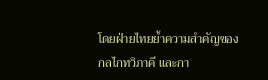โดยฝ่ายไทยย้ำความสำคัญของกลไกทวิภาคี และกา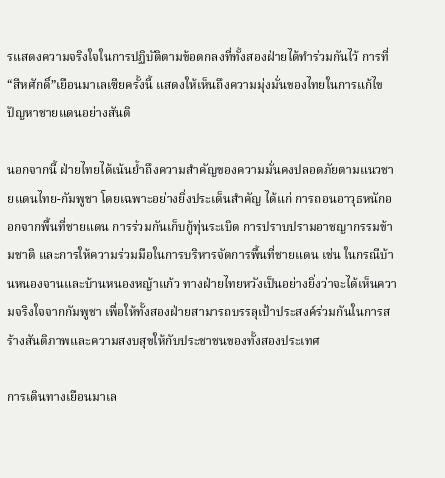รแสดงความจริงใจในการปฏิบัติตามข้อตกลงที่ทั้งสองฝ่ายได้ทำร่วมกันไว้ การที่ “สีหศักดิ์”เยือนมาเลเซียครั้งนี้ แสดงให้เห็นถึงความมุ่งมั่นของไทยในการแก้ไขปัญหาชายแดนอย่างสันติ

นอกจากนี้ ฝ่ายไทยได้เน้นย้ำถึงความสำคัญของความมั่นคงปลอดภัยตามแนวชายแดนไทย-กัมพูชา โดยเฉพาะอย่างยิ่งประเด็นสำคัญ ได้แก่ การถอนอาวุธหนักออกจากพื้นที่ชายแดน การร่วมกันเก็บกู้ทุ่นระเบิด การปราบปรามอาชญากรรมข้ามชาติ และการให้ความร่วมมือในการบริหารจัดการพื้นที่ชายแดน เช่น ในกรณีบ้านหนองจานและบ้านหนองหญ้าแก้ว ทางฝ่ายไทยหวังเป็นอย่างยิ่งว่าจะได้เห็นความจริงใจจากกัมพูชา เพื่อให้ทั้งสองฝ่ายสามารถบรรลุเป้าประสงค์ร่วมกันในการสร้างสันติภาพและความสงบสุขให้กับประชาชนของทั้งสองประเทศ

การเดินทางเยือนมาเล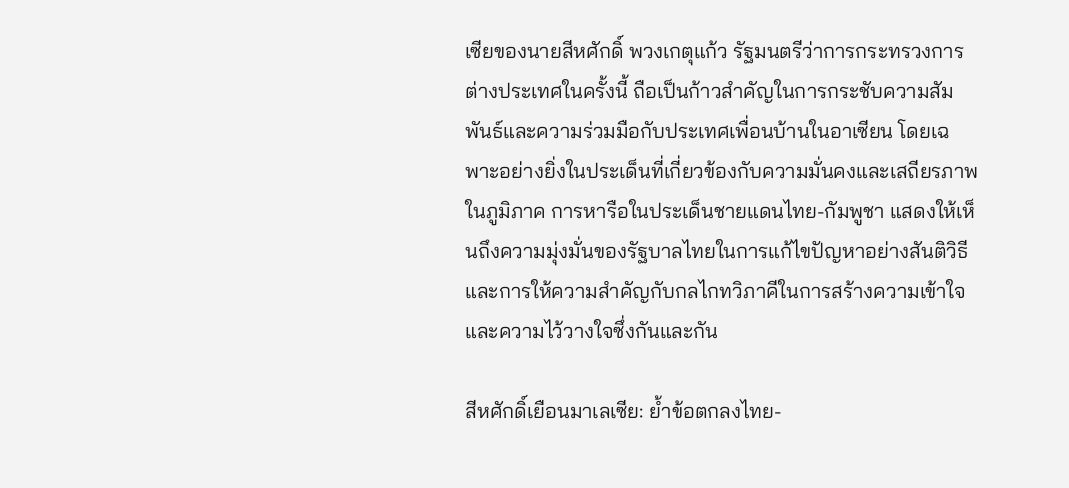เซียของนายสีหศักดิ์ พวงเกตุแก้ว รัฐมนตรีว่าการกระทรวงการต่างประเทศในครั้งนี้ ถือเป็นก้าวสำคัญในการกระชับความสัมพันธ์และความร่วมมือกับประเทศเพื่อนบ้านในอาเซียน โดยเฉพาะอย่างยิ่งในประเด็นที่เกี่ยวข้องกับความมั่นคงและเสถียรภาพในภูมิภาค การหารือในประเด็นชายแดนไทย-กัมพูชา แสดงให้เห็นถึงความมุ่งมั่นของรัฐบาลไทยในการแก้ไขปัญหาอย่างสันติวิธี และการให้ความสำคัญกับกลไกทวิภาคีในการสร้างความเข้าใจและความไว้วางใจซึ่งกันและกัน

สีหศักดิ์เยือนมาเลเซีย: ย้ำข้อตกลงไทย-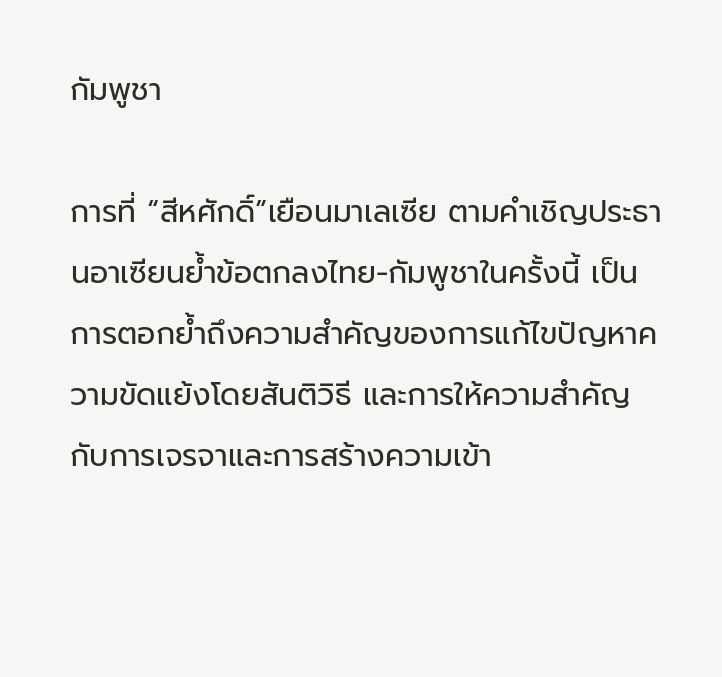กัมพูชา

การที่ “สีหศักดิ์”เยือนมาเลเซีย ตามคำเชิญประธานอาเซียนย้ำข้อตกลงไทย-กัมพูชาในครั้งนี้ เป็นการตอกย้ำถึงความสำคัญของการแก้ไขปัญหาความขัดแย้งโดยสันติวิธี และการให้ความสำคัญกับการเจรจาและการสร้างความเข้า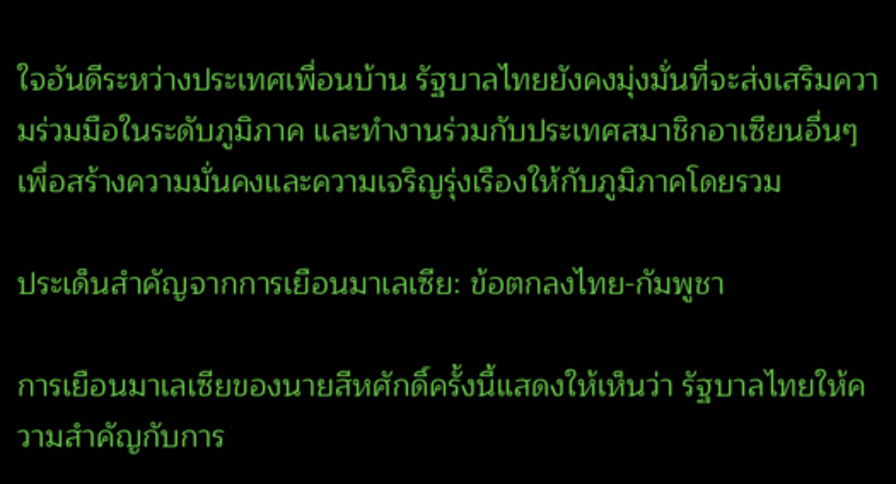ใจอันดีระหว่างประเทศเพื่อนบ้าน รัฐบาลไทยยังคงมุ่งมั่นที่จะส่งเสริมความร่วมมือในระดับภูมิภาค และทำงานร่วมกับประเทศสมาชิกอาเซียนอื่นๆ เพื่อสร้างความมั่นคงและความเจริญรุ่งเรืองให้กับภูมิภาคโดยรวม

ประเด็นสำคัญจากการเยือนมาเลเซีย: ข้อตกลงไทย-กัมพูชา

การเยือนมาเลเซียของนายสีหศักดิ์ครั้งนี้แสดงให้เห็นว่า รัฐบาลไทยให้ความสำคัญกับการ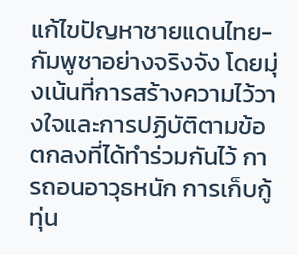แก้ไขปัญหาชายแดนไทย-กัมพูชาอย่างจริงจัง โดยมุ่งเน้นที่การสร้างความไว้วางใจและการปฏิบัติตามข้อตกลงที่ได้ทำร่วมกันไว้ การถอนอาวุธหนัก การเก็บกู้ทุ่น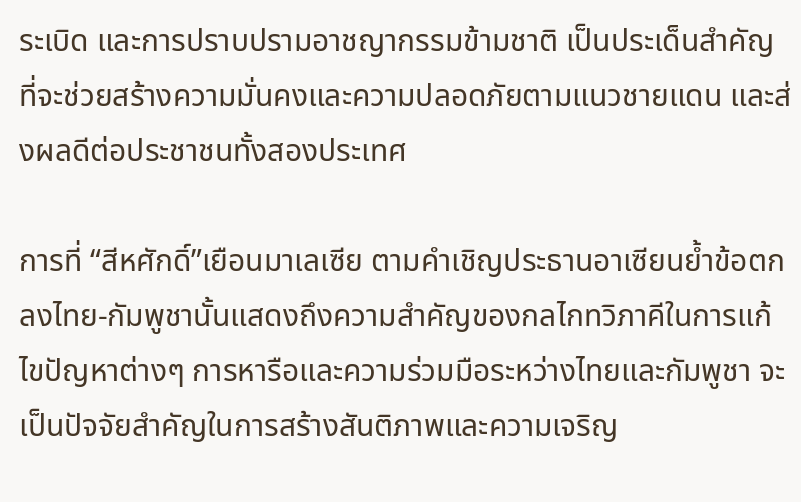ระเบิด และการปราบปรามอาชญากรรมข้ามชาติ เป็นประเด็นสำคัญที่จะช่วยสร้างความมั่นคงและความปลอดภัยตามแนวชายแดน และส่งผลดีต่อประชาชนทั้งสองประเทศ

การที่ “สีหศักดิ์”เยือนมาเลเซีย ตามคำเชิญประธานอาเซียนย้ำข้อตกลงไทย-กัมพูชานั้นแสดงถึงความสำคัญของกลไกทวิภาคีในการแก้ไขปัญหาต่างๆ การหารือและความร่วมมือระหว่างไทยและกัมพูชา จะเป็นปัจจัยสำคัญในการสร้างสันติภาพและความเจริญ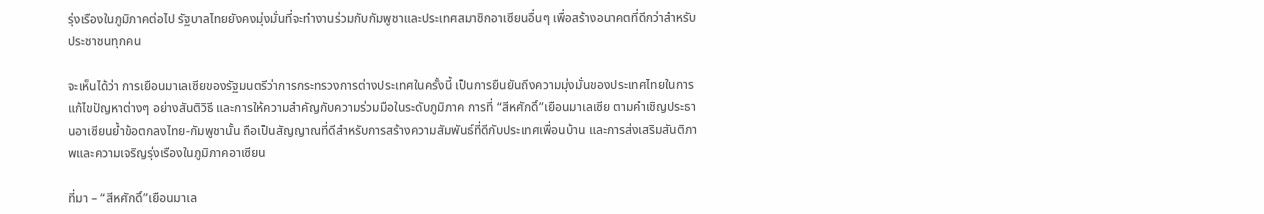รุ่งเรืองในภูมิภาคต่อไป รัฐบาลไทยยังคงมุ่งมั่นที่จะทำงานร่วมกับกัมพูชาและประเทศสมาชิกอาเซียนอื่นๆ เพื่อสร้างอนาคตที่ดีกว่าสำหรับประชาชนทุกคน

จะเห็นได้ว่า การเยือนมาเลเซียของรัฐมนตรีว่าการกระทรวงการต่างประเทศในครั้งนี้ เป็นการยืนยันถึงความมุ่งมั่นของประเทศไทยในการแก้ไขปัญหาต่างๆ อย่างสันติวิธี และการให้ความสำคัญกับความร่วมมือในระดับภูมิภาค การที่ “สีหศักดิ์”เยือนมาเลเซีย ตามคำเชิญประธานอาเซียนย้ำข้อตกลงไทย-กัมพูชานั้น ถือเป็นสัญญาณที่ดีสำหรับการสร้างความสัมพันธ์ที่ดีกับประเทศเพื่อนบ้าน และการส่งเสริมสันติภาพและความเจริญรุ่งเรืองในภูมิภาคอาเซียน

ที่มา – “สีหศักดิ์”เยือนมาเล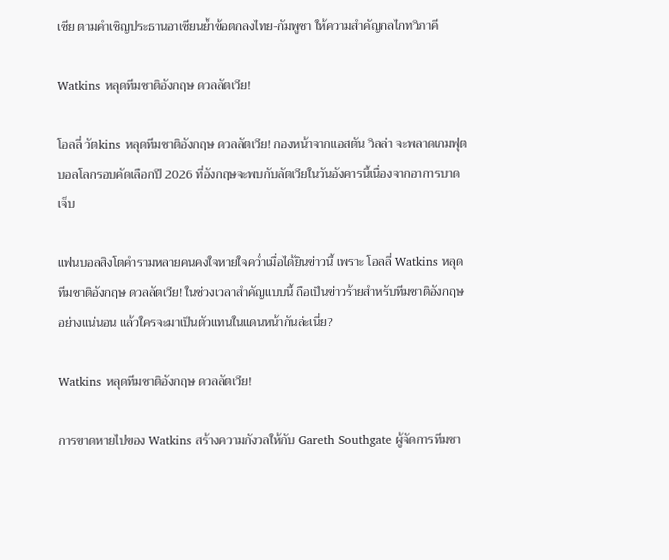เซีย ตามคำเชิญประธานอาเซียนย้ำข้อตกลงไทย-กัมพูชา ให้ความสำคัญกลไกทวิภาคี

Watkins หลุดทีมชาติอังกฤษ ดวลลัตเวีย!

โอลลี่ วัตkins หลุดทีมชาติอังกฤษ ดวลลัตเวีย! กองหน้าจากแอสตัน วิลล่า จะพลาดเกมฟุตบอลโลกรอบคัดเลือกปี 2026 ที่อังกฤษจะพบกับลัตเวียในวันอังคารนี้เนื่องจากอาการบาดเจ็บ

แฟนบอลสิงโตคำรามหลายคนคงใจหายใจคว่ำเมื่อได้ยินข่าวนี้ เพราะ โอลลี่ Watkins หลุดทีมชาติอังกฤษ ดวลลัตเวีย! ในช่วงเวลาสำคัญแบบนี้ ถือเป็นข่าวร้ายสำหรับทีมชาติอังกฤษอย่างแน่นอน แล้วใครจะมาเป็นตัวแทนในแดนหน้ากันล่ะเนี่ย?

Watkins หลุดทีมชาติอังกฤษ ดวลลัตเวีย!

การขาดหายไปของ Watkins สร้างความกังวลให้กับ Gareth Southgate ผู้จัดการทีมชา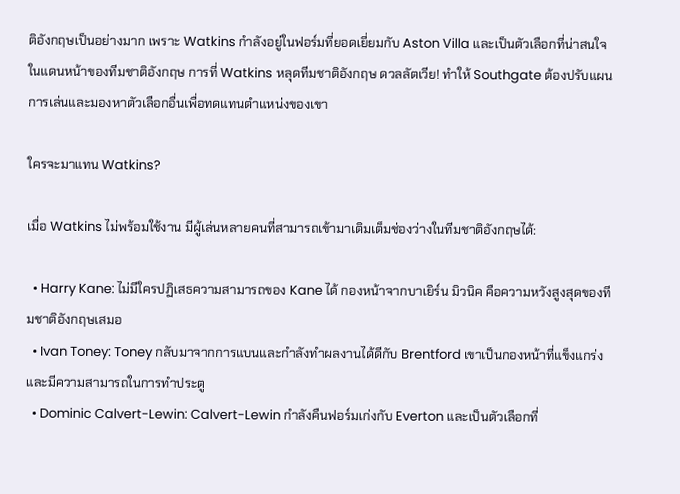ติอังกฤษเป็นอย่างมาก เพราะ Watkins กำลังอยู่ในฟอร์มที่ยอดเยี่ยมกับ Aston Villa และเป็นตัวเลือกที่น่าสนใจในแดนหน้าของทีมชาติอังกฤษ การที่ Watkins หลุดทีมชาติอังกฤษ ดวลลัตเวีย! ทำให้ Southgate ต้องปรับแผนการเล่นและมองหาตัวเลือกอื่นเพื่อทดแทนตำแหน่งของเขา

ใครจะมาแทน Watkins?

เมื่อ Watkins ไม่พร้อมใช้งาน มีผู้เล่นหลายคนที่สามารถเข้ามาเติมเต็มช่องว่างในทีมชาติอังกฤษได้:

  • Harry Kane: ไม่มีใครปฏิเสธความสามารถของ Kane ได้ กองหน้าจากบาเยิร์น มิวนิค คือความหวังสูงสุดของทีมชาติอังกฤษเสมอ
  • Ivan Toney: Toney กลับมาจากการแบนและกำลังทำผลงานได้ดีกับ Brentford เขาเป็นกองหน้าที่แข็งแกร่งและมีความสามารถในการทำประตู
  • Dominic Calvert-Lewin: Calvert-Lewin กำลังคืนฟอร์มเก่งกับ Everton และเป็นตัวเลือกที่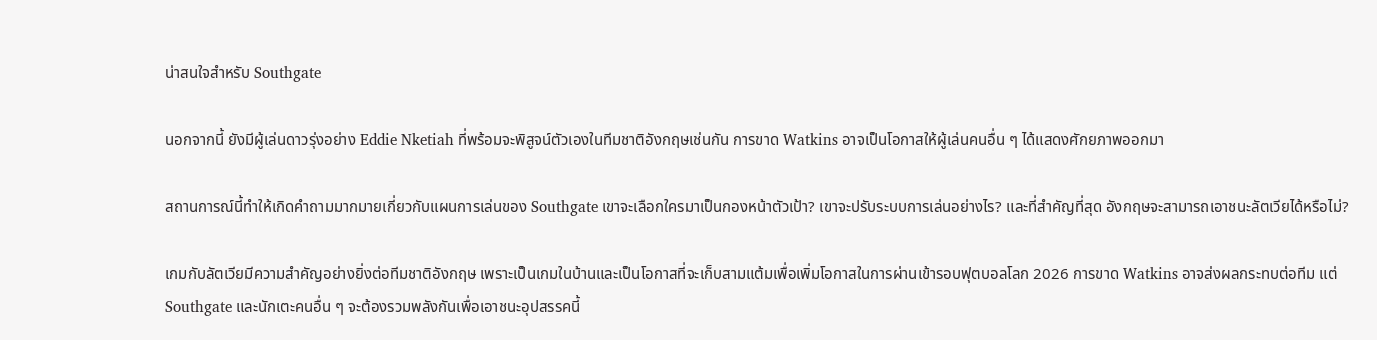น่าสนใจสำหรับ Southgate

นอกจากนี้ ยังมีผู้เล่นดาวรุ่งอย่าง Eddie Nketiah ที่พร้อมจะพิสูจน์ตัวเองในทีมชาติอังกฤษเช่นกัน การขาด Watkins อาจเป็นโอกาสให้ผู้เล่นคนอื่น ๆ ได้แสดงศักยภาพออกมา

สถานการณ์นี้ทำให้เกิดคำถามมากมายเกี่ยวกับแผนการเล่นของ Southgate เขาจะเลือกใครมาเป็นกองหน้าตัวเป้า? เขาจะปรับระบบการเล่นอย่างไร? และที่สำคัญที่สุด อังกฤษจะสามารถเอาชนะลัตเวียได้หรือไม่?

เกมกับลัตเวียมีความสำคัญอย่างยิ่งต่อทีมชาติอังกฤษ เพราะเป็นเกมในบ้านและเป็นโอกาสที่จะเก็บสามแต้มเพื่อเพิ่มโอกาสในการผ่านเข้ารอบฟุตบอลโลก 2026 การขาด Watkins อาจส่งผลกระทบต่อทีม แต่ Southgate และนักเตะคนอื่น ๆ จะต้องรวมพลังกันเพื่อเอาชนะอุปสรรคนี้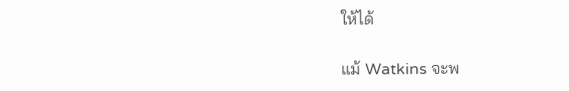ให้ได้

แม้ Watkins จะพ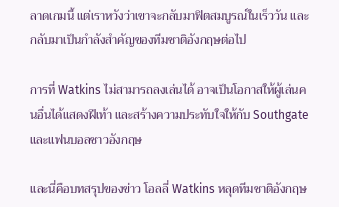ลาดเกมนี้ แต่เราหวังว่าเขาจะกลับมาฟิตสมบูรณ์ในเร็ววัน และกลับมาเป็นกำลังสำคัญของทีมชาติอังกฤษต่อไป

การที่ Watkins ไม่สามารถลงเล่นได้ อาจเป็นโอกาสให้ผู้เล่นคนอื่นได้แสดงฝีเท้า และสร้างความประทับใจให้กับ Southgate และแฟนบอลชาวอังกฤษ

เเละนี่คือบทสรุปของข่าว โอลลี่ Watkins หลุดทีมชาติอังกฤษ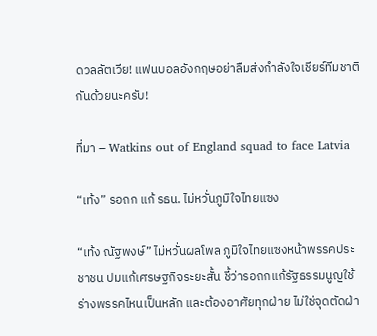ดวลลัตเวีย! แฟนบอลอังกฤษอย่าลืมส่งกำลังใจเชียร์ทีมชาติกันด้วยนะครับ!

ที่มา – Watkins out of England squad to face Latvia

“เท้ง” รอถก แก้ รธน. ไม่หวั่นภูมิใจไทยแซง

“เท้ง ณัฐพงษ์” ไม่หวั่นผลโพล ภูมิใจไทยแซงหน้าพรรคประชาชน ปมแก้เศรษฐกิจระยะสั้น ชี้ว่ารอถกแก้รัฐธรรมนูญใช้ร่างพรรคไหนเป็นหลัก และต้องอาศัยทุกฝ่าย ไม่ใช่จุดตัดฝ่า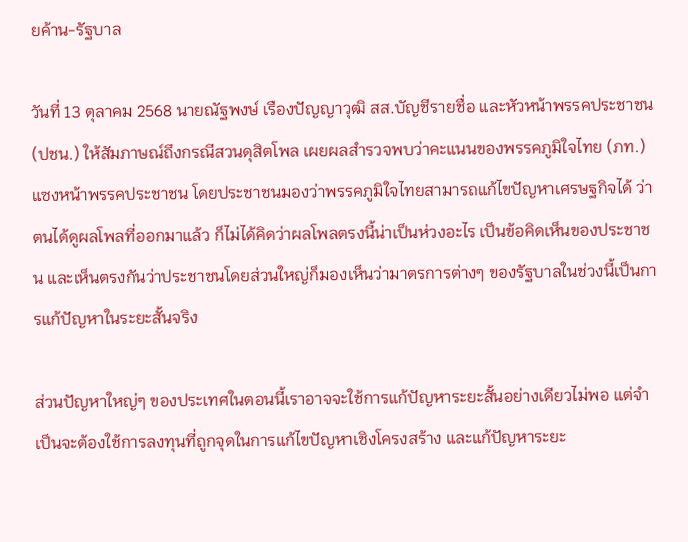ยค้าน-รัฐบาล

วันที่ 13 ตุลาคม 2568 นายณัฐพงษ์ เรืองปัญญาวุฒิ สส.บัญชีรายชื่อ และหัวหน้าพรรคประชาชน (ปชน.) ให้สัมภาษณ์ถึงกรณีสวนดุสิตโพล เผยผลสำรวจพบว่าคะแนนของพรรคภูมิใจไทย (ภท.) แซงหน้าพรรคประชาชน โดยประชาชนมองว่าพรรคภูมิใจไทยสามารถแก้ไขปัญหาเศรษฐกิจได้ ว่า ตนได้ดูผลโพลที่ออกมาแล้ว ก็ไม่ได้คิดว่าผลโพลตรงนี้น่าเป็นห่วงอะไร เป็นข้อคิดเห็นของประชาชน และเห็นตรงกันว่าประชาชนโดยส่วนใหญ่ก็มองเห็นว่ามาตรการต่างๆ ของรัฐบาลในช่วงนี้เป็นการแก้ปัญหาในระยะสั้นจริง

ส่วนปัญหาใหญ่ๆ ของประเทศในตอนนี้เราอาจจะใช้การแก้ปัญหาระยะสั้นอย่างเดียวไม่พอ แต่จำเป็นจะต้องใช้การลงทุนที่ถูกจุดในการแก้ไขปัญหาเชิงโครงสร้าง และแก้ปัญหาระยะ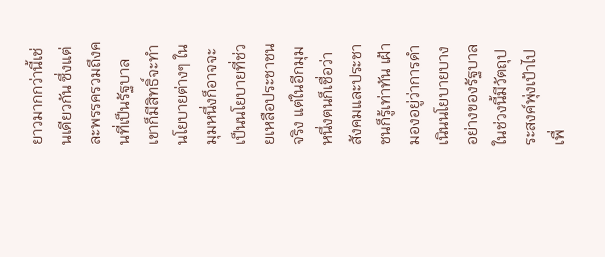ยาวมากกว่านี้เช่นเดียวกัน ซึ่งแต่ละพรรครวมถึงคนที่เป็นรัฐบาลเขาก็มีสิทธิ์จะทำนโยบายต่างๆ ในมุมหนึ่งก็อาจจะเป็นนโยบายที่ช่วยเหลือประชาชนจริง แต่ในอีกมุมหนึ่งตนก็เชื่อว่าสังคมและประชาชนก็รู้เท่าทัน เฝ้ามองอยู่ว่าการดำเนินนโยบายบางอย่างของรัฐบาลในช่วงนี้มีวัตถุประสงค์พุ่งเป้าไปเพื่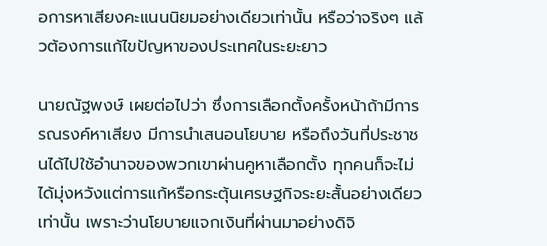อการหาเสียงคะแนนนิยมอย่างเดียวเท่านั้น หรือว่าจริงๆ แล้วต้องการแก้ไขปัญหาของประเทศในระยะยาว

นายณัฐพงษ์ เผยต่อไปว่า ซึ่งการเลือกตั้งครั้งหน้าถ้ามีการรณรงค์หาเสียง มีการนำเสนอนโยบาย หรือถึงวันที่ประชาชนได้ไปใช้อำนาจของพวกเขาผ่านคูหาเลือกตั้ง ทุกคนก็จะไม่ได้มุ่งหวังแต่การแก้หรือกระตุ้นเศรษฐกิจระยะสั้นอย่างเดียวเท่านั้น เพราะว่านโยบายแจกเงินที่ผ่านมาอย่างดิจิ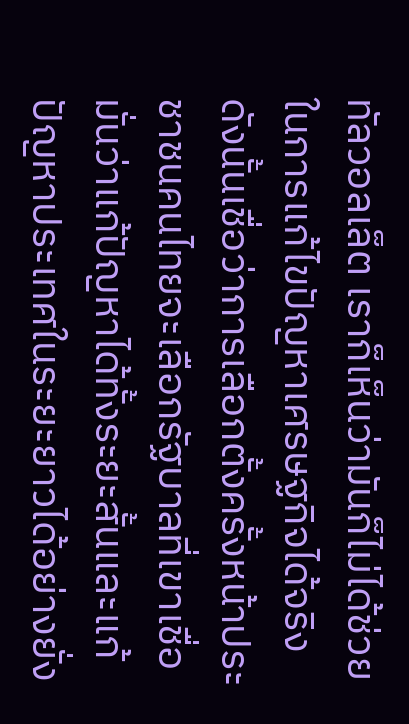ทัลวอลเล็ต เราก็เห็นว่ามันก็ไม่ได้ช่วยในการแก้ไขปัญหาเศรษฐกิจได้จริง ดังนั้นเชื่อว่าการเลือกตั้งครั้งหน้าประชาชนคนไทยจะเลือกรัฐบาลที่เขาเชื่อมั่นว่าแก้ปัญหาได้ทั้งระยะสั้นและแก้ปัญหาประเทศในระยะยาวได้อย่างยั่ง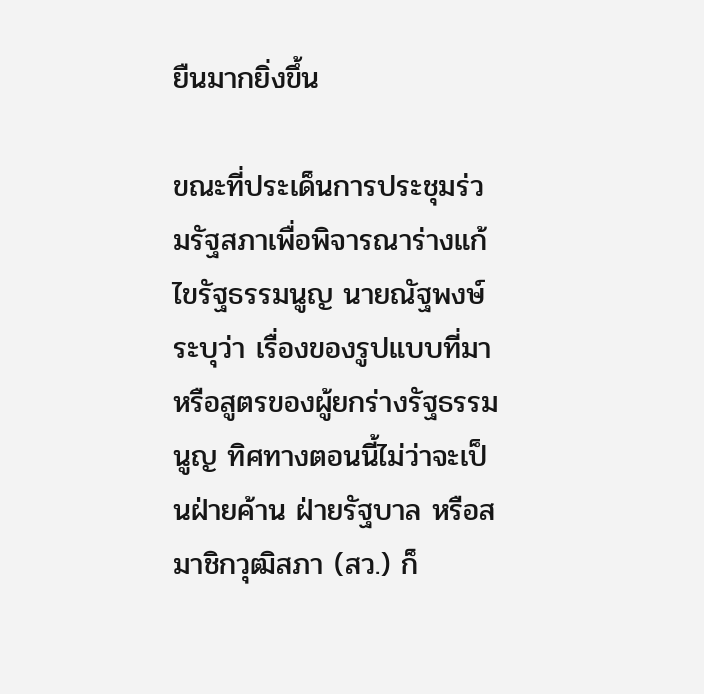ยืนมากยิ่งขึ้น

ขณะที่ประเด็นการประชุมร่วมรัฐสภาเพื่อพิจารณาร่างแก้ไขรัฐธรรมนูญ นายณัฐพงษ์ ระบุว่า เรื่องของรูปแบบที่มาหรือสูตรของผู้ยกร่างรัฐธรรมนูญ ทิศทางตอนนี้ไม่ว่าจะเป็นฝ่ายค้าน ฝ่ายรัฐบาล หรือสมาชิกวุฒิสภา (สว.) ก็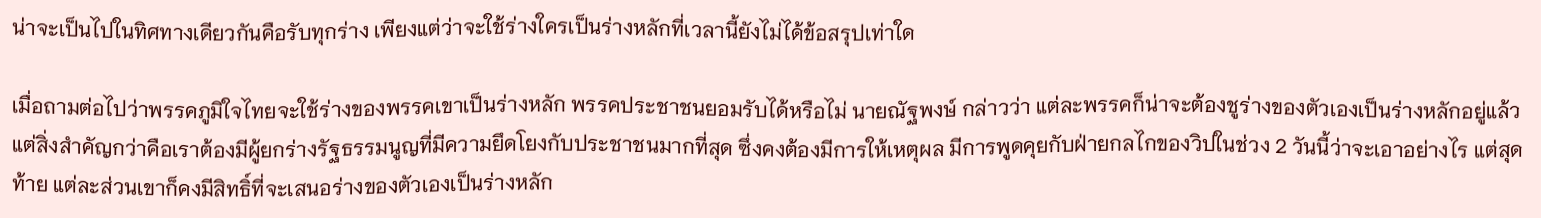น่าจะเป็นไปในทิศทางเดียวกันคือรับทุกร่าง เพียงแต่ว่าจะใช้ร่างใครเป็นร่างหลักที่เวลานี้ยังไม่ได้ข้อสรุปเท่าใด

เมื่อถามต่อไปว่าพรรคภูมิใจไทยจะใช้ร่างของพรรคเขาเป็นร่างหลัก พรรคประชาชนยอมรับได้หรือไม่ นายณัฐพงษ์ กล่าวว่า แต่ละพรรคก็น่าจะต้องชูร่างของตัวเองเป็นร่างหลักอยู่แล้ว แต่สิ่งสำคัญกว่าคือเราต้องมีผู้ยกร่างรัฐธรรมนูญที่มีความยึดโยงกับประชาชนมากที่สุด ซึ่งคงต้องมีการให้เหตุผล มีการพูดคุยกับฝ่ายกลไกของวิปในช่วง 2 วันนี้ว่าจะเอาอย่างไร แต่สุดท้าย แต่ละส่วนเขาก็คงมีสิทธิ์ที่จะเสนอร่างของตัวเองเป็นร่างหลัก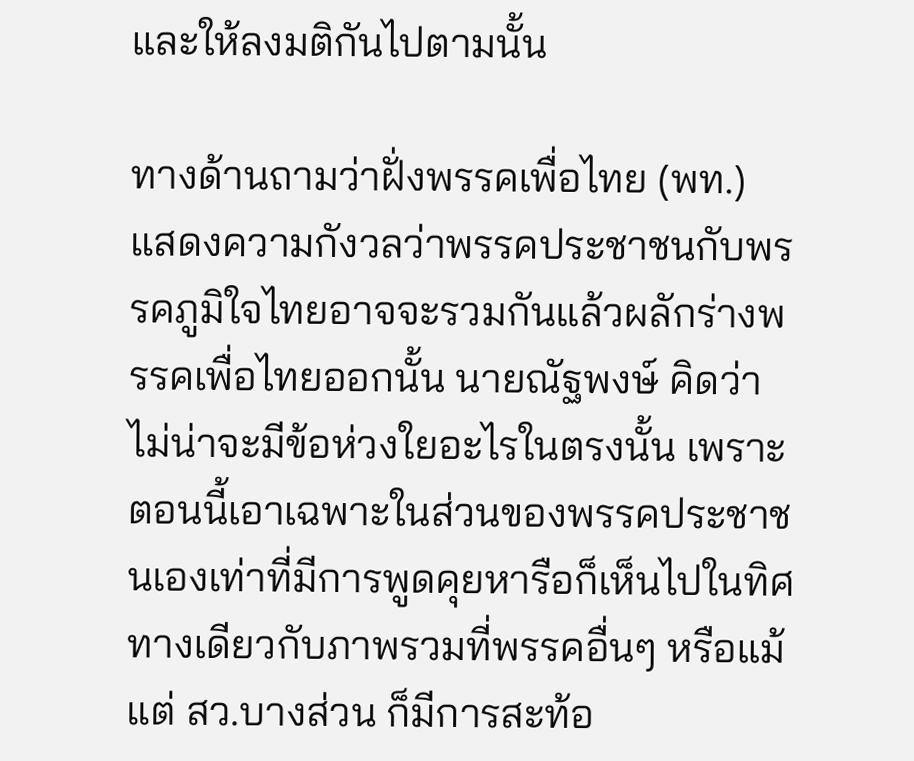และให้ลงมติกันไปตามนั้น

ทางด้านถามว่าฝั่งพรรคเพื่อไทย (พท.) แสดงความกังวลว่าพรรคประชาชนกับพรรคภูมิใจไทยอาจจะรวมกันแล้วผลักร่างพรรคเพื่อไทยออกนั้น นายณัฐพงษ์ คิดว่าไม่น่าจะมีข้อห่วงใยอะไรในตรงนั้น เพราะตอนนี้เอาเฉพาะในส่วนของพรรคประชาชนเองเท่าที่มีการพูดคุยหารือก็เห็นไปในทิศทางเดียวกับภาพรวมที่พรรคอื่นๆ หรือแม้แต่ สว.บางส่วน ก็มีการสะท้อ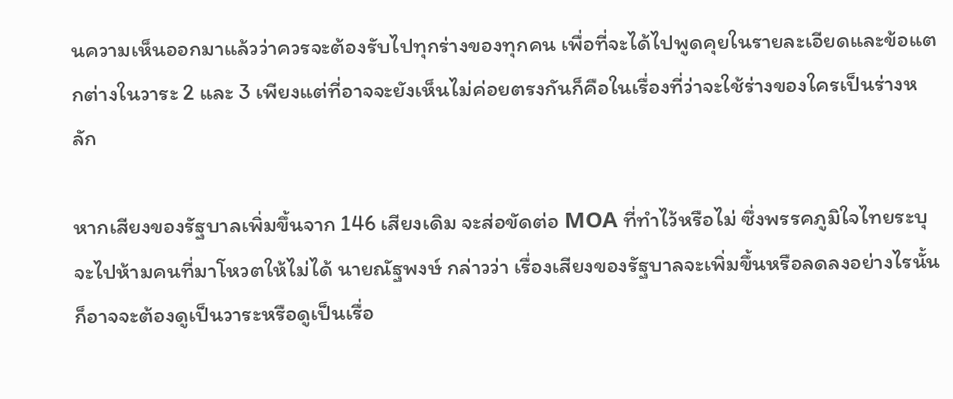นความเห็นออกมาแล้วว่าควรจะต้องรับไปทุกร่างของทุกคน เพื่อที่จะได้ไปพูดคุยในรายละเอียดและข้อแตกต่างในวาระ 2 และ 3 เพียงแต่ที่อาจจะยังเห็นไม่ค่อยตรงกันก็คือในเรื่องที่ว่าจะใช้ร่างของใครเป็นร่างหลัก

หากเสียงของรัฐบาลเพิ่มขึ้นจาก 146 เสียงเดิม จะส่อขัดต่อ MOA ที่ทำไว้หรือไม่ ซึ่งพรรคภูมิใจไทยระบุจะไปห้ามคนที่มาโหวตให้ไม่ได้ นายณัฐพงษ์ กล่าวว่า เรื่องเสียงของรัฐบาลจะเพิ่มขึ้นหรือลดลงอย่างไรนั้นก็อาจจะต้องดูเป็นวาระหรือดูเป็นเรื่อ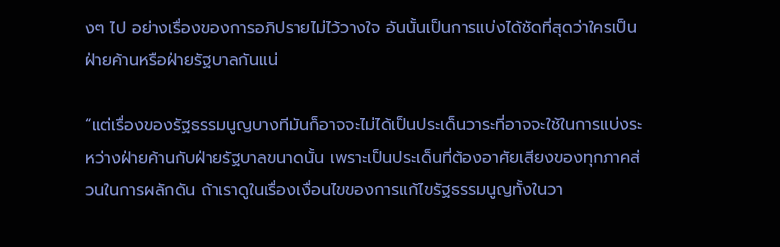งๆ ไป อย่างเรื่องของการอภิปรายไม่ไว้วางใจ อันนั้นเป็นการแบ่งได้ชัดที่สุดว่าใครเป็นฝ่ายค้านหรือฝ่ายรัฐบาลกันแน่

“แต่เรื่องของรัฐธรรมนูญบางทีมันก็อาจจะไม่ได้เป็นประเด็นวาระที่อาจจะใช้ในการแบ่งระหว่างฝ่ายค้านกับฝ่ายรัฐบาลขนาดนั้น เพราะเป็นประเด็นที่ต้องอาศัยเสียงของทุกภาคส่วนในการผลักดัน ถ้าเราดูในเรื่องเงื่อนไขของการแก้ไขรัฐธรรมนูญทั้งในวา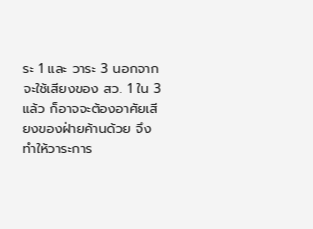ระ 1 และ วาระ 3 นอกจากจะใช้เสียงของ สว. 1 ใน 3 แล้ว ก็อาจจะต้องอาศัยเสียงของฝ่ายค้านด้วย จึงทำให้วาระการ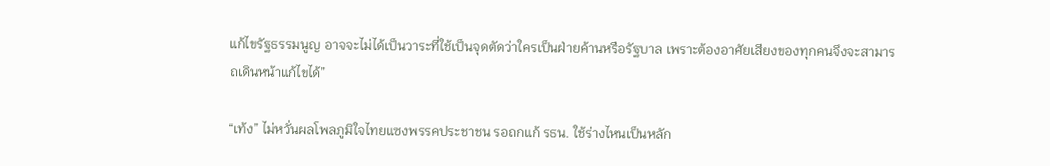แก้ไขรัฐธรรมนูญ อาจจะไม่ได้เป็นวาระที่ใช้เป็นจุดตัดว่าใครเป็นฝ่ายค้านหรือรัฐบาล เพราะต้องอาศัยเสียงของทุกคนจึงจะสามารถเดินหน้าแก้ไขได้”

“เท้ง” ไม่หวั่นผลโพลภูมิใจไทยแซงพรรคประชาชน รอถกแก้ รธน. ใช้ร่างไหนเป็นหลัก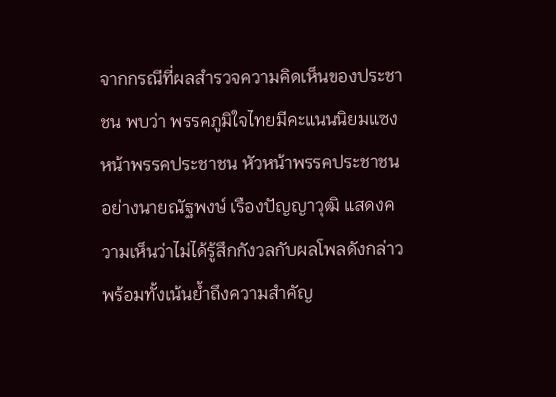จากกรณีที่ผลสำรวจความคิดเห็นของประชาชน พบว่า พรรคภูมิใจไทยมีคะแนนนิยมแซงหน้าพรรคประชาชน หัวหน้าพรรคประชาชนอย่างนายณัฐพงษ์ เรืองปัญญาวุฒิ แสดงความเห็นว่าไม่ได้รู้สึกกังวลกับผลโพลดังกล่าว พร้อมทั้งเน้นย้ำถึงความสำคัญ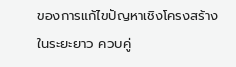ของการแก้ไขปัญหาเชิงโครงสร้างในระยะยาว ควบคู่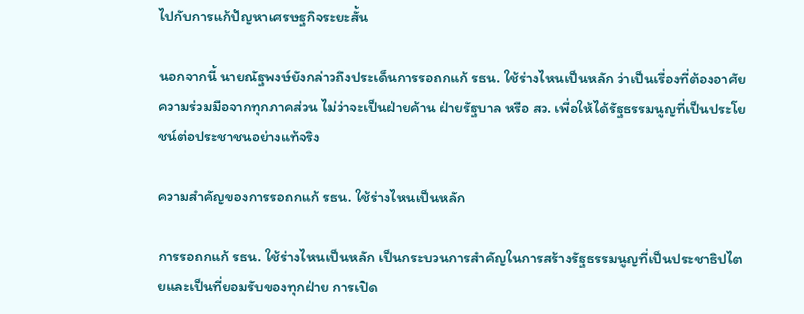ไปกับการแก้ปัญหาเศรษฐกิจระยะสั้น

นอกจากนี้ นายณัฐพงษ์ยังกล่าวถึงประเด็นการรอถกแก้ รธน. ใช้ร่างไหนเป็นหลัก ว่าเป็นเรื่องที่ต้องอาศัยความร่วมมือจากทุกภาคส่วน ไม่ว่าจะเป็นฝ่ายค้าน ฝ่ายรัฐบาล หรือ สว. เพื่อให้ได้รัฐธรรมนูญที่เป็นประโยชน์ต่อประชาชนอย่างแท้จริง

ความสำคัญของการรอถกแก้ รธน. ใช้ร่างไหนเป็นหลัก

การรอถกแก้ รธน. ใช้ร่างไหนเป็นหลัก เป็นกระบวนการสำคัญในการสร้างรัฐธรรมนูญที่เป็นประชาธิปไตยและเป็นที่ยอมรับของทุกฝ่าย การเปิด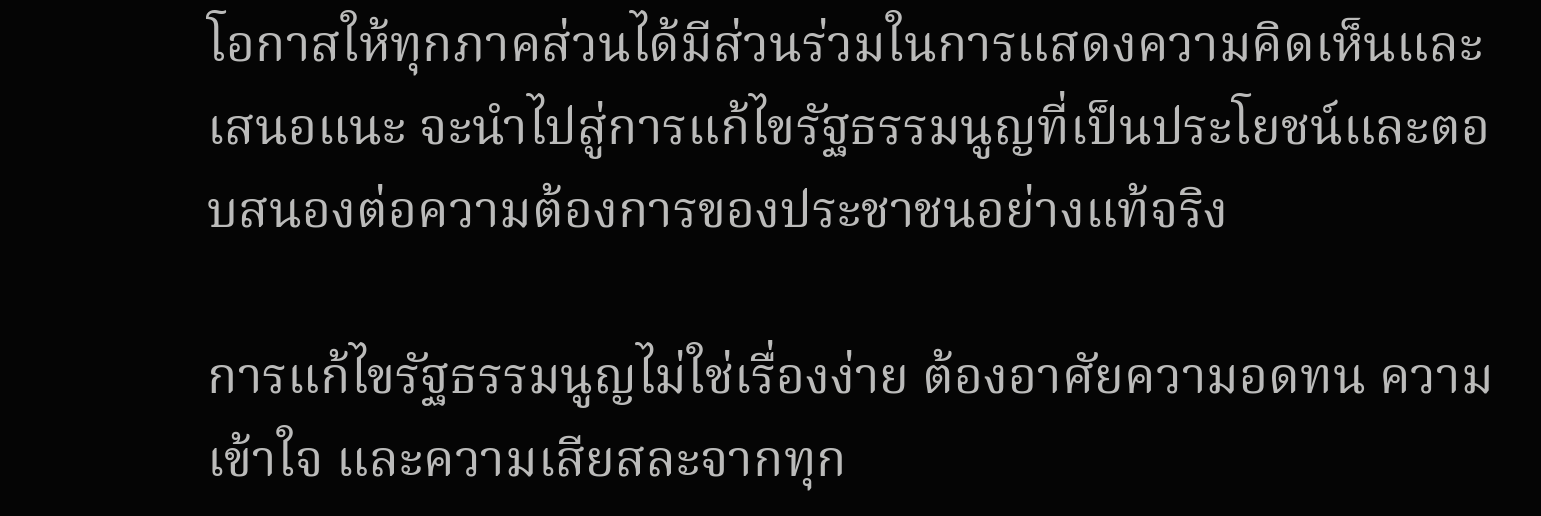โอกาสให้ทุกภาคส่วนได้มีส่วนร่วมในการแสดงความคิดเห็นและเสนอแนะ จะนำไปสู่การแก้ไขรัฐธรรมนูญที่เป็นประโยชน์และตอบสนองต่อความต้องการของประชาชนอย่างแท้จริง

การแก้ไขรัฐธรรมนูญไม่ใช่เรื่องง่าย ต้องอาศัยความอดทน ความเข้าใจ และความเสียสละจากทุก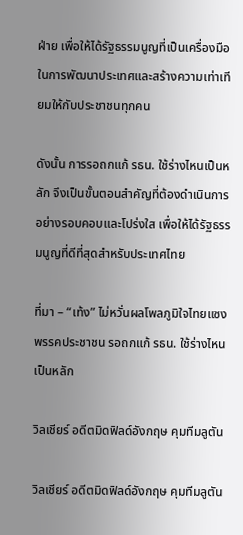ฝ่าย เพื่อให้ได้รัฐธรรมนูญที่เป็นเครื่องมือในการพัฒนาประเทศและสร้างความเท่าเทียมให้กับประชาชนทุกคน

ดังนั้น การรอถกแก้ รธน. ใช้ร่างไหนเป็นหลัก จึงเป็นขั้นตอนสำคัญที่ต้องดำเนินการอย่างรอบคอบและโปร่งใส เพื่อให้ได้รัฐธรรมนูญที่ดีที่สุดสำหรับประเทศไทย

ที่มา – “เท้ง” ไม่หวั่นผลโพลภูมิใจไทยแซงพรรคประชาชน รอถกแก้ รธน. ใช้ร่างไหนเป็นหลัก

วิลเชียร์ อดีตมิดฟิลด์อังกฤษ คุมทีมลูตัน

วิลเชียร์ อดีตมิดฟิลด์อังกฤษ คุมทีมลูตัน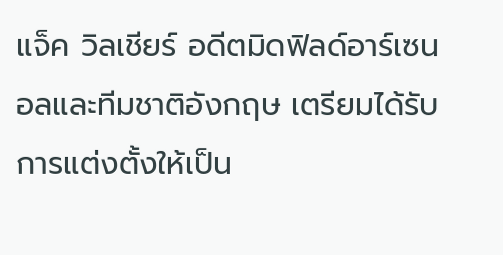แจ็ค วิลเชียร์ อดีตมิดฟิลด์อาร์เซนอลและทีมชาติอังกฤษ เตรียมได้รับการแต่งตั้งให้เป็น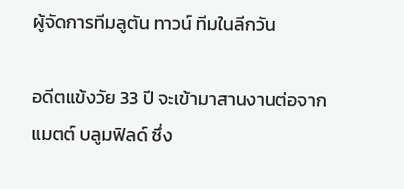ผู้จัดการทีมลูตัน ทาวน์ ทีมในลีกวัน

อดีตแข้งวัย 33 ปี จะเข้ามาสานงานต่อจาก แมตต์ บลูมฟิลด์ ซึ่ง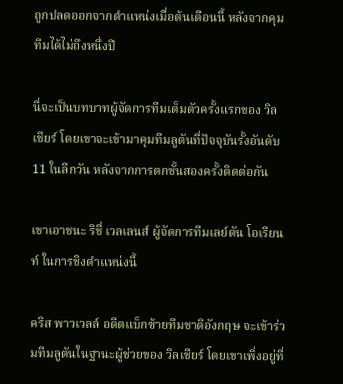ถูกปลดออกจากตำแหน่งเมื่อต้นเดือนนี้ หลังจากคุมทีมได้ไม่ถึงหนึ่งปี

นี่จะเป็นบทบาทผู้จัดการทีมเต็มตัวครั้งแรกของ วิลเชียร์ โดยเขาจะเข้ามาคุมทีมลูตันที่ปัจจุบันรั้งอันดับ 11 ในลีกวัน หลังจากการตกชั้นสองครั้งติดต่อกัน

เขาเอาชนะ ริชี่ เวลเลนส์ ผู้จัดการทีมเลย์ตัน โอเรียนท์ ในการชิงตำแหน่งนี้

คริส พาวเวลล์ อดีตแบ็กซ้ายทีมชาติอังกฤษ จะเข้าร่วมทีมลูตันในฐานะผู้ช่วยของ วิลเชียร์ โดยเขาเพิ่งอยู่ที่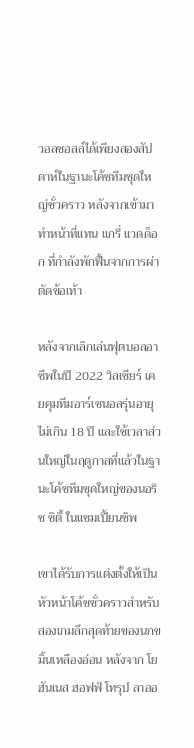วอลซอลล์ได้เพียงสองสัปดาห์ในฐานะโค้ชทีมชุดใหญ่ชั่วคราว หลังจากเข้ามาทำหน้าที่แทน แกรี่ แวดด็อก ที่กำลังพักฟื้นจากการผ่าตัดข้อเท้า

หลังจากเลิกเล่นฟุตบอลอาชีพในปี 2022 วิลเชียร์ เคยคุมทีมอาร์เซนอลรุ่นอายุไม่เกิน 18 ปี และใช้เวลาส่วนใหญ่ในฤดูกาลที่แล้วในฐานะโค้ชทีมชุดใหญ่ของนอริช ซิตี้ ในแชมเปี้ยนชิพ

เขาได้รับการแต่งตั้งให้เป็นหัวหน้าโค้ชชั่วคราวสำหรับสองเกมลีกสุดท้ายของนกขมิ้นเหลืองอ่อน หลังจาก โยฮันเนส ฮอฟฟ์ โทรุป ลาออ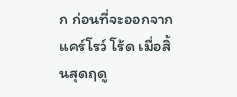ก ก่อนที่จะออกจากแคร์โรว์ โร้ด เมื่อสิ้นสุดฤดู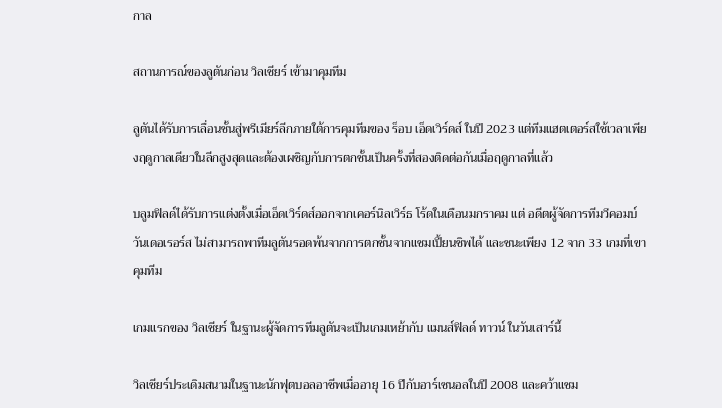กาล

สถานการณ์ของลูตันก่อน วิลเชียร์ เข้ามาคุมทีม

ลูตันได้รับการเลื่อนชั้นสู่พรีเมียร์ลีกภายใต้การคุมทีมของ ร็อบ เอ็ดเวิร์ดส์ ในปี 2023 แต่ทีมแฮตเตอร์สใช้เวลาเพียงฤดูกาลเดียวในลีกสูงสุดและต้องเผชิญกับการตกชั้นเป็นครั้งที่สองติดต่อกันเมื่อฤดูกาลที่แล้ว

บลูมฟิลด์ได้รับการแต่งตั้งเมื่อเอ็ดเวิร์ดส์ออกจากเคอร์นิลเวิร์ธ โร้ดในเดือนมกราคม แต่ อดีตผู้จัดการทีมวีคอมบ์ วันเดอเรอร์ส ไม่สามารถพาทีมลูตันรอดพ้นจากการตกชั้นจากแชมเปี้ยนชิพได้ และชนะเพียง 12 จาก 33 เกมที่เขาคุมทีม

เกมแรกของ วิลเชียร์ ในฐานะผู้จัดการทีมลูตันจะเป็นเกมเหย้ากับ แมนส์ฟิลด์ ทาวน์ ในวันเสาร์นี้

วิลเชียร์ประเดิมสนามในฐานะนักฟุตบอลอาชีพเมื่ออายุ 16 ปีกับอาร์เซนอลในปี 2008 และคว้าแชม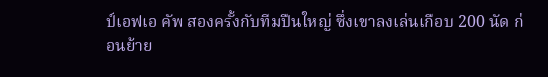ป์เอฟเอ คัพ สองครั้งกับทีมปืนใหญ่ ซึ่งเขาลงเล่นเกือบ 200 นัด ก่อนย้าย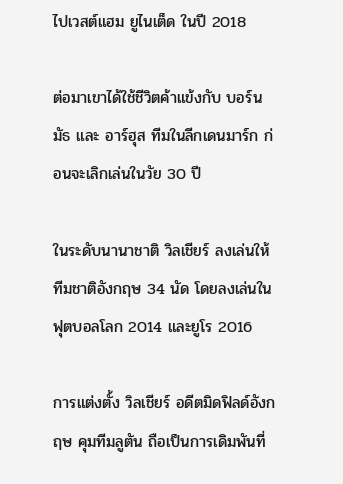ไปเวสต์แฮม ยูไนเต็ด ในปี 2018

ต่อมาเขาได้ใช้ชีวิตค้าแข้งกับ บอร์นมัธ และ อาร์ฮุส ทีมในลีกเดนมาร์ก ก่อนจะเลิกเล่นในวัย 30 ปี

ในระดับนานาชาติ วิลเชียร์ ลงเล่นให้ทีมชาติอังกฤษ 34 นัด โดยลงเล่นในฟุตบอลโลก 2014 และยูโร 2016

การแต่งตั้ง วิลเชียร์ อดีตมิดฟิลด์อังกฤษ คุมทีมลูตัน ถือเป็นการเดิมพันที่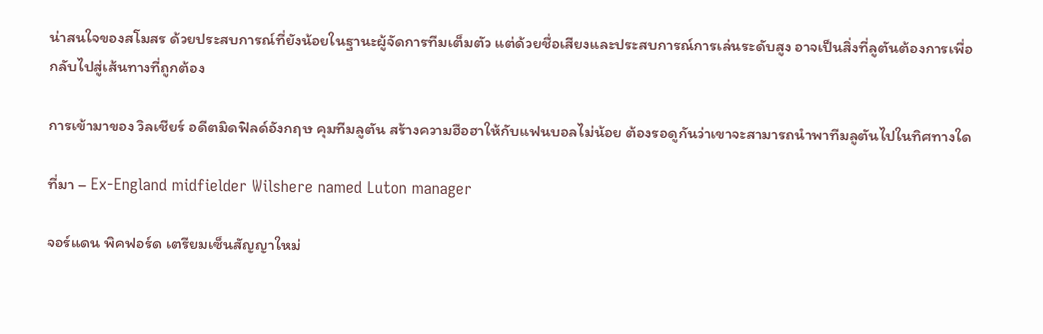น่าสนใจของสโมสร ด้วยประสบการณ์ที่ยังน้อยในฐานะผู้จัดการทีมเต็มตัว แต่ด้วยชื่อเสียงและประสบการณ์การเล่นระดับสูง อาจเป็นสิ่งที่ลูตันต้องการเพื่อกลับไปสู่เส้นทางที่ถูกต้อง

การเข้ามาของ วิลเชียร์ อดีตมิดฟิลด์อังกฤษ คุมทีมลูตัน สร้างความฮือฮาให้กับแฟนบอลไม่น้อย ต้องรอดูกันว่าเขาจะสามารถนำพาทีมลูตันไปในทิศทางใด

ที่มา – Ex-England midfielder Wilshere named Luton manager

จอร์แดน พิคฟอร์ด เตรียมเซ็นสัญญาใหม่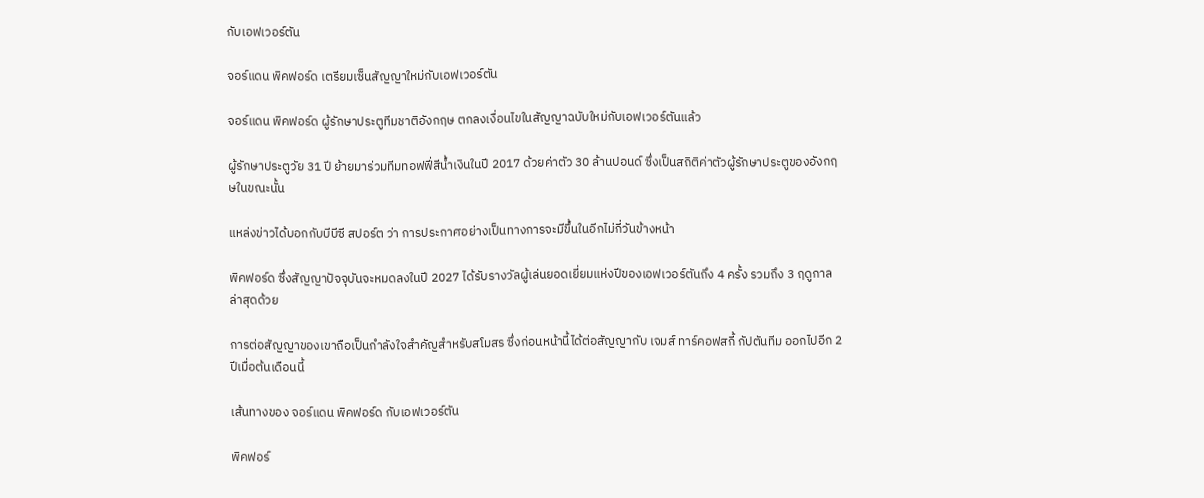กับเอฟเวอร์ตัน

จอร์แดน พิคฟอร์ด เตรียมเซ็นสัญญาใหม่กับเอฟเวอร์ตัน

จอร์แดน พิคฟอร์ด ผู้รักษาประตูทีมชาติอังกฤษ ตกลงเงื่อนไขในสัญญาฉบับใหม่กับเอฟเวอร์ตันแล้ว

ผู้รักษาประตูวัย 31 ปี ย้ายมาร่วมทีมทอฟฟี่สีน้ำเงินในปี 2017 ด้วยค่าตัว 30 ล้านปอนด์ ซึ่งเป็นสถิติค่าตัวผู้รักษาประตูของอังกฤษในขณะนั้น

แหล่งข่าวได้บอกกับบีบีซี สปอร์ต ว่า การประกาศอย่างเป็นทางการจะมีขึ้นในอีกไม่กี่วันข้างหน้า

พิคฟอร์ด ซึ่งสัญญาปัจจุบันจะหมดลงในปี 2027 ได้รับรางวัลผู้เล่นยอดเยี่ยมแห่งปีของเอฟเวอร์ตันถึง 4 ครั้ง รวมถึง 3 ฤดูกาลล่าสุดด้วย

การต่อสัญญาของเขาถือเป็นกำลังใจสำคัญสำหรับสโมสร ซึ่งก่อนหน้านี้ได้ต่อสัญญากับ เจมส์ ทาร์คอฟสกี้ กัปตันทีม ออกไปอีก 2 ปีเมื่อต้นเดือนนี้

เส้นทางของ จอร์แดน พิคฟอร์ด กับเอฟเวอร์ตัน

พิคฟอร์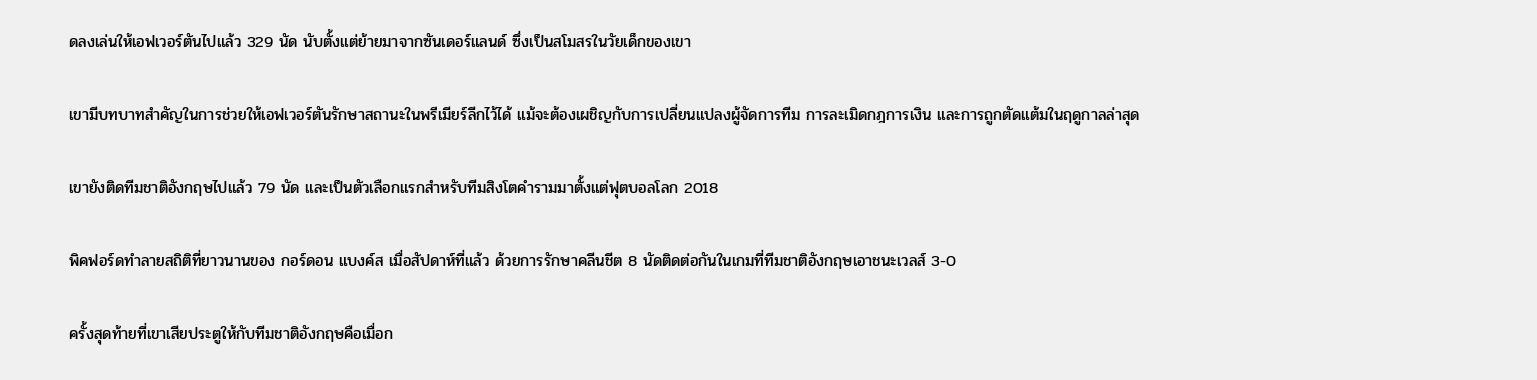ดลงเล่นให้เอฟเวอร์ตันไปแล้ว 329 นัด นับตั้งแต่ย้ายมาจากซันเดอร์แลนด์ ซึ่งเป็นสโมสรในวัยเด็กของเขา

เขามีบทบาทสำคัญในการช่วยให้เอฟเวอร์ตันรักษาสถานะในพรีเมียร์ลีกไว้ได้ แม้จะต้องเผชิญกับการเปลี่ยนแปลงผู้จัดการทีม การละเมิดกฎการเงิน และการถูกตัดแต้มในฤดูกาลล่าสุด

เขายังติดทีมชาติอังกฤษไปแล้ว 79 นัด และเป็นตัวเลือกแรกสำหรับทีมสิงโตคำรามมาตั้งแต่ฟุตบอลโลก 2018

พิคฟอร์ดทำลายสถิติที่ยาวนานของ กอร์ดอน แบงค์ส เมื่อสัปดาห์ที่แล้ว ด้วยการรักษาคลีนชีต 8 นัดติดต่อกันในเกมที่ทีมชาติอังกฤษเอาชนะเวลส์ 3-0

ครั้งสุดท้ายที่เขาเสียประตูให้กับทีมชาติอังกฤษคือเมื่อก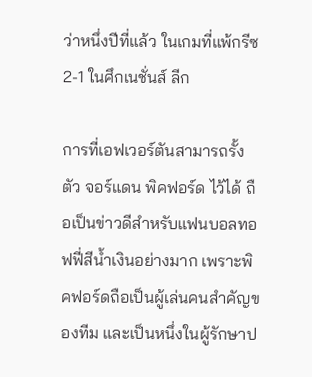ว่าหนึ่งปีที่แล้ว ในเกมที่แพ้กรีซ 2-1 ในศึกเนชั่นส์ ลีก

การที่เอฟเวอร์ตันสามารถรั้งตัว จอร์แดน พิคฟอร์ด ไว้ได้ ถือเป็นข่าวดีสำหรับแฟนบอลทอฟฟี่สีน้ำเงินอย่างมาก เพราะพิคฟอร์ดถือเป็นผู้เล่นคนสำคัญของทีม และเป็นหนึ่งในผู้รักษาป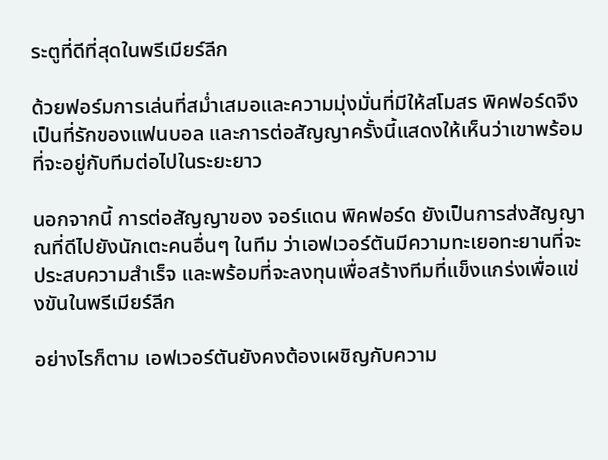ระตูที่ดีที่สุดในพรีเมียร์ลีก

ด้วยฟอร์มการเล่นที่สม่ำเสมอและความมุ่งมั่นที่มีให้สโมสร พิคฟอร์ดจึงเป็นที่รักของแฟนบอล และการต่อสัญญาครั้งนี้แสดงให้เห็นว่าเขาพร้อมที่จะอยู่กับทีมต่อไปในระยะยาว

นอกจากนี้ การต่อสัญญาของ จอร์แดน พิคฟอร์ด ยังเป็นการส่งสัญญาณที่ดีไปยังนักเตะคนอื่นๆ ในทีม ว่าเอฟเวอร์ตันมีความทะเยอทะยานที่จะประสบความสำเร็จ และพร้อมที่จะลงทุนเพื่อสร้างทีมที่แข็งแกร่งเพื่อแข่งขันในพรีเมียร์ลีก

อย่างไรก็ตาม เอฟเวอร์ตันยังคงต้องเผชิญกับความ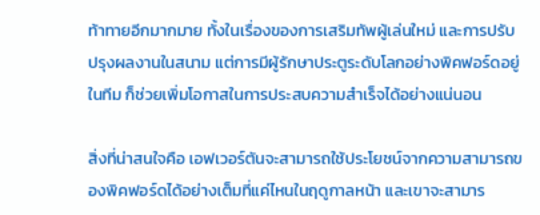ท้าทายอีกมากมาย ทั้งในเรื่องของการเสริมทัพผู้เล่นใหม่ และการปรับปรุงผลงานในสนาม แต่การมีผู้รักษาประตูระดับโลกอย่างพิคฟอร์ดอยู่ในทีม ก็ช่วยเพิ่มโอกาสในการประสบความสำเร็จได้อย่างแน่นอน

สิ่งที่น่าสนใจคือ เอฟเวอร์ตันจะสามารถใช้ประโยชน์จากความสามารถของพิคฟอร์ดได้อย่างเต็มที่แค่ไหนในฤดูกาลหน้า และเขาจะสามาร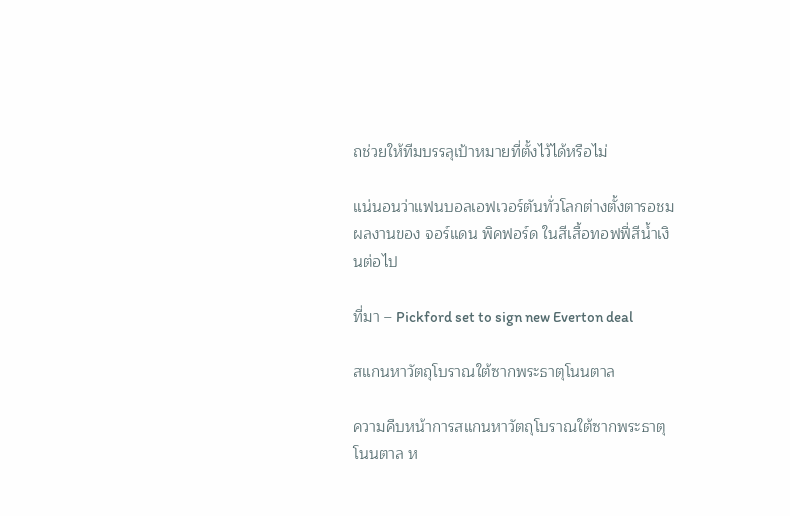ถช่วยให้ทีมบรรลุเป้าหมายที่ตั้งไว้ได้หรือไม่

แน่นอนว่าแฟนบอลเอฟเวอร์ตันทั่วโลกต่างตั้งตารอชมผลงานของ จอร์แดน พิคฟอร์ด ในสีเสื้อทอฟฟี่สีน้ำเงินต่อไป

ที่มา – Pickford set to sign new Everton deal

สแกนหาวัตถุโบราณใต้ซากพระธาตุโนนตาล

ความคืบหน้าการสแกนหาวัตถุโบราณใต้ซากพระธาตุโนนตาล ห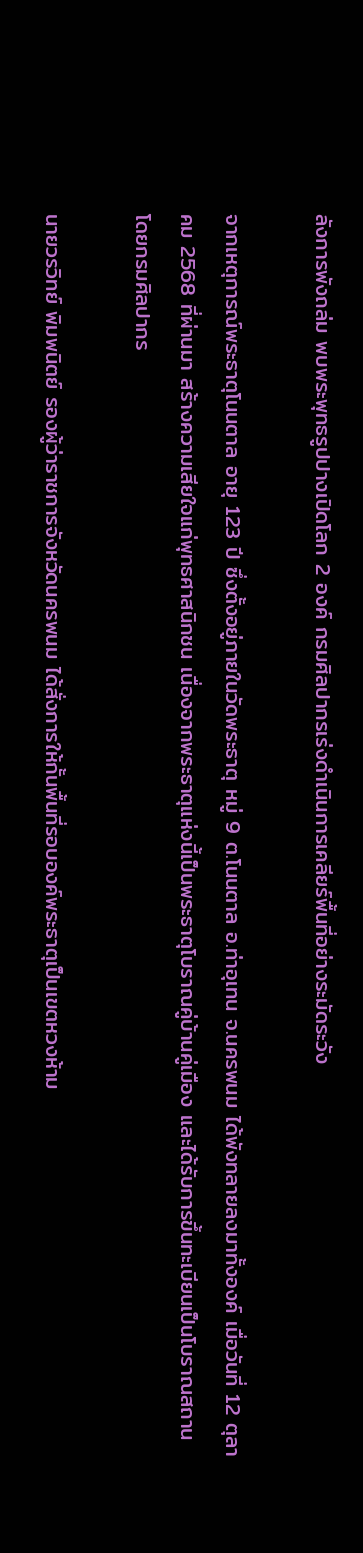ลังการพังถล่ม พบพระพุทธรูปปางเปิดโลก 2 องค์ กรมศิลปากรเร่งดำเนินการเคลียร์พื้นที่อย่างระมัดระวัง

จากเหตุการณ์พระธาตุโนนตาล อายุ 123 ปี ซึ่งตั้งอยู่ภายในวัดพระธาตุ หมู่ 9 ต.โนนตาล อ.ท่าอุเทน จ.นครพนม ได้พังทลายลงมาทั้งองค์ เมื่อวันที่ 12 ตุลาคม 2568 ที่ผ่านมา สร้างความเสียใจแก่พุทธศาสนิกชน เนื่องจากพระธาตุแห่งนี้เป็นพระธาตุโบราณคู่บ้านคู่เมือง และได้รับการขึ้นทะเบียนเป็นโบราณสถานโดยกรมศิลปากร

นายวรวิทย์ พิมพนิตย์ รองผู้ว่าราชการจังหวัดนครพนม ได้สั่งการให้กั้นพื้นที่รอบองค์พระธาตุเป็นเขตหวงห้าม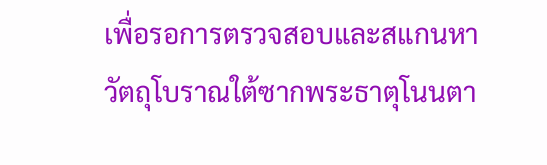เพื่อรอการตรวจสอบและสแกนหาวัตถุโบราณใต้ซากพระธาตุโนนตา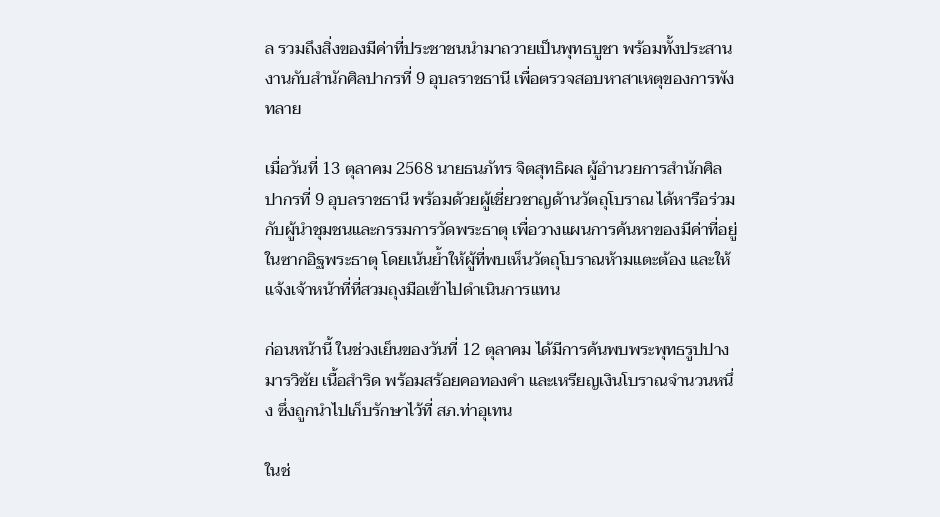ล รวมถึงสิ่งของมีค่าที่ประชาชนนำมาถวายเป็นพุทธบูชา พร้อมทั้งประสานงานกับสำนักศิลปากรที่ 9 อุบลราชธานี เพื่อตรวจสอบหาสาเหตุของการพังทลาย

เมื่อวันที่ 13 ตุลาคม 2568 นายธนภัทร จิตสุทธิผล ผู้อำนวยการสำนักศิลปากรที่ 9 อุบลราชธานี พร้อมด้วยผู้เชี่ยวชาญด้านวัตถุโบราณ ได้หารือร่วมกับผู้นำชุมชนและกรรมการวัดพระธาตุ เพื่อวางแผนการค้นหาของมีค่าที่อยู่ในซากอิฐพระธาตุ โดยเน้นย้ำให้ผู้ที่พบเห็นวัตถุโบราณห้ามแตะต้อง และให้แจ้งเจ้าหน้าที่ที่สวมถุงมือเข้าไปดำเนินการแทน

ก่อนหน้านี้ ในช่วงเย็นของวันที่ 12 ตุลาคม ได้มีการค้นพบพระพุทธรูปปางมารวิชัย เนื้อสำริด พร้อมสร้อยคอทองคำ และเหรียญเงินโบราณจำนวนหนึ่ง ซึ่งถูกนำไปเก็บรักษาไว้ที่ สภ.ท่าอุเทน

ในช่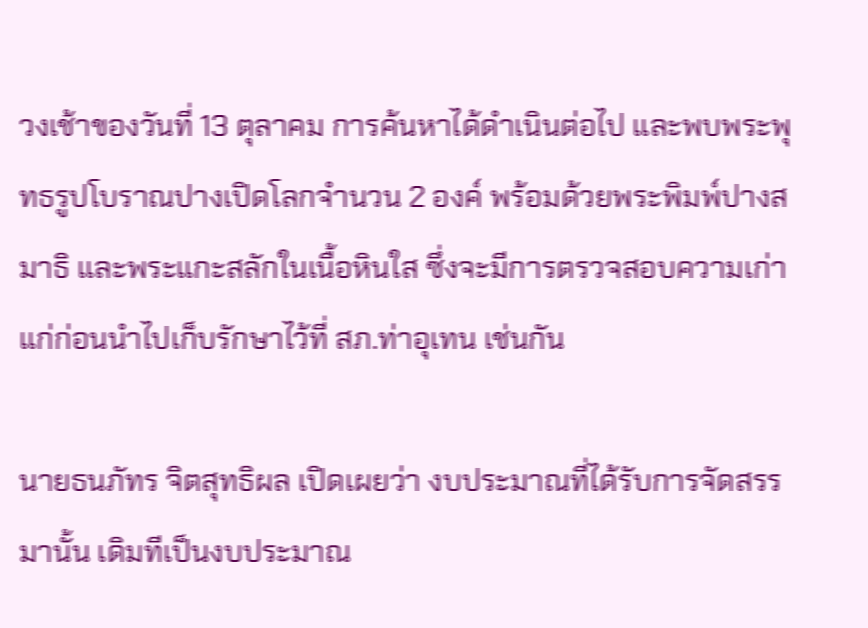วงเช้าของวันที่ 13 ตุลาคม การค้นหาได้ดำเนินต่อไป และพบพระพุทธรูปโบราณปางเปิดโลกจำนวน 2 องค์ พร้อมด้วยพระพิมพ์ปางสมาธิ และพระแกะสลักในเนื้อหินใส ซึ่งจะมีการตรวจสอบความเก่าแก่ก่อนนำไปเก็บรักษาไว้ที่ สภ.ท่าอุเทน เช่นกัน

นายธนภัทร จิตสุทธิผล เปิดเผยว่า งบประมาณที่ได้รับการจัดสรรมานั้น เดิมทีเป็นงบประมาณ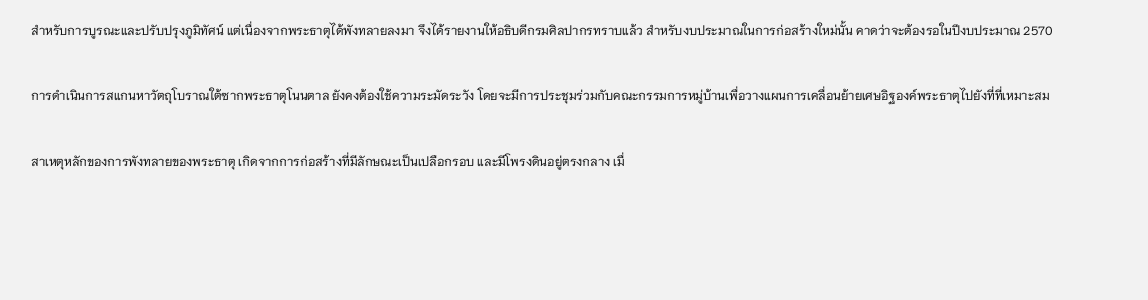สำหรับการบูรณะและปรับปรุงภูมิทัศน์ แต่เนื่องจากพระธาตุได้พังทลายลงมา จึงได้รายงานให้อธิบดีกรมศิลปากรทราบแล้ว สำหรับงบประมาณในการก่อสร้างใหม่นั้น คาดว่าจะต้องรอในปีงบประมาณ 2570

การดำเนินการสแกนหาวัตถุโบราณใต้ซากพระธาตุโนนตาล ยังคงต้องใช้ความระมัดระวัง โดยจะมีการประชุมร่วมกับคณะกรรมการหมู่บ้านเพื่อวางแผนการเคลื่อนย้ายเศษอิฐองค์พระธาตุไปยังที่ที่เหมาะสม

สาเหตุหลักของการพังทลายของพระธาตุ เกิดจากการก่อสร้างที่มีลักษณะเป็นเปลือกรอบ และมีโพรงดินอยู่ตรงกลาง เมื่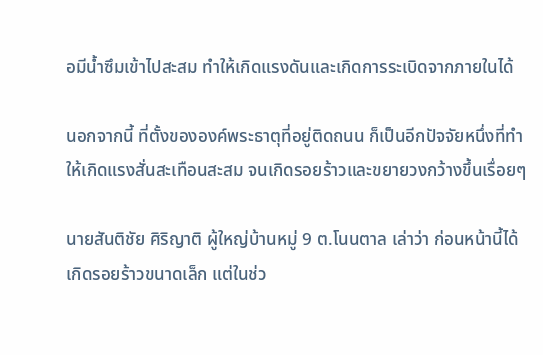อมีน้ำซึมเข้าไปสะสม ทำให้เกิดแรงดันและเกิดการระเบิดจากภายในได้

นอกจากนี้ ที่ตั้งขององค์พระธาตุที่อยู่ติดถนน ก็เป็นอีกปัจจัยหนึ่งที่ทำให้เกิดแรงสั่นสะเทือนสะสม จนเกิดรอยร้าวและขยายวงกว้างขึ้นเรื่อยๆ

นายสันติชัย ศิริญาติ ผู้ใหญ่บ้านหมู่ 9 ต.โนนตาล เล่าว่า ก่อนหน้านี้ได้เกิดรอยร้าวขนาดเล็ก แต่ในช่ว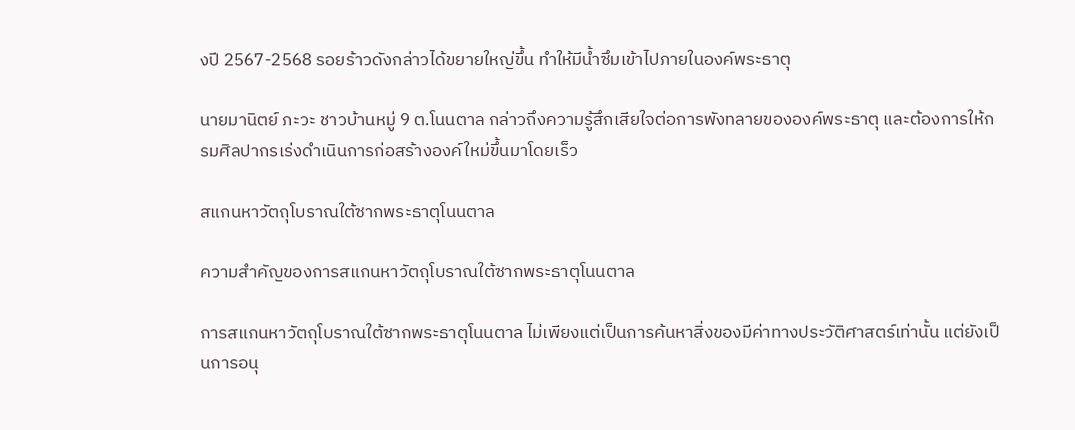งปี 2567-2568 รอยร้าวดังกล่าวได้ขยายใหญ่ขึ้น ทำให้มีน้ำซึมเข้าไปภายในองค์พระธาตุ

นายมานิตย์ ภะวะ ชาวบ้านหมู่ 9 ต.โนนตาล กล่าวถึงความรู้สึกเสียใจต่อการพังทลายขององค์พระธาตุ และต้องการให้กรมศิลปากรเร่งดำเนินการก่อสร้างองค์ใหม่ขึ้นมาโดยเร็ว

สแกนหาวัตถุโบราณใต้ซากพระธาตุโนนตาล

ความสำคัญของการสแกนหาวัตถุโบราณใต้ซากพระธาตุโนนตาล

การสแกนหาวัตถุโบราณใต้ซากพระธาตุโนนตาล ไม่เพียงแต่เป็นการค้นหาสิ่งของมีค่าทางประวัติศาสตร์เท่านั้น แต่ยังเป็นการอนุ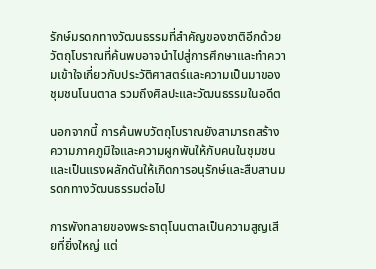รักษ์มรดกทางวัฒนธรรมที่สำคัญของชาติอีกด้วย วัตถุโบราณที่ค้นพบอาจนำไปสู่การศึกษาและทำความเข้าใจเกี่ยวกับประวัติศาสตร์และความเป็นมาของชุมชนโนนตาล รวมถึงศิลปะและวัฒนธรรมในอดีต

นอกจากนี้ การค้นพบวัตถุโบราณยังสามารถสร้างความภาคภูมิใจและความผูกพันให้กับคนในชุมชน และเป็นแรงผลักดันให้เกิดการอนุรักษ์และสืบสานมรดกทางวัฒนธรรมต่อไป

การพังทลายของพระธาตุโนนตาลเป็นความสูญเสียที่ยิ่งใหญ่ แต่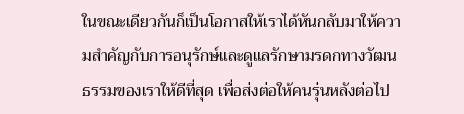ในขณะเดียวกันก็เป็นโอกาสให้เราได้หันกลับมาให้ความสำคัญกับการอนุรักษ์และดูแลรักษามรดกทางวัฒนธรรมของเราให้ดีที่สุด เพื่อส่งต่อให้คนรุ่นหลังต่อไป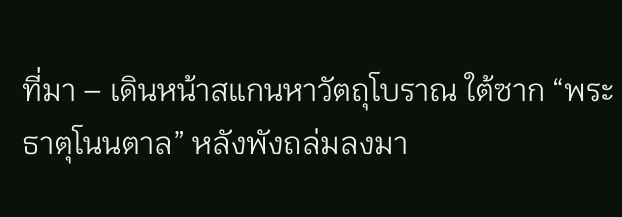ที่มา – เดินหน้าสแกนหาวัตถุโบราณ ใต้ซาก “พระธาตุโนนตาล” หลังพังถล่มลงมา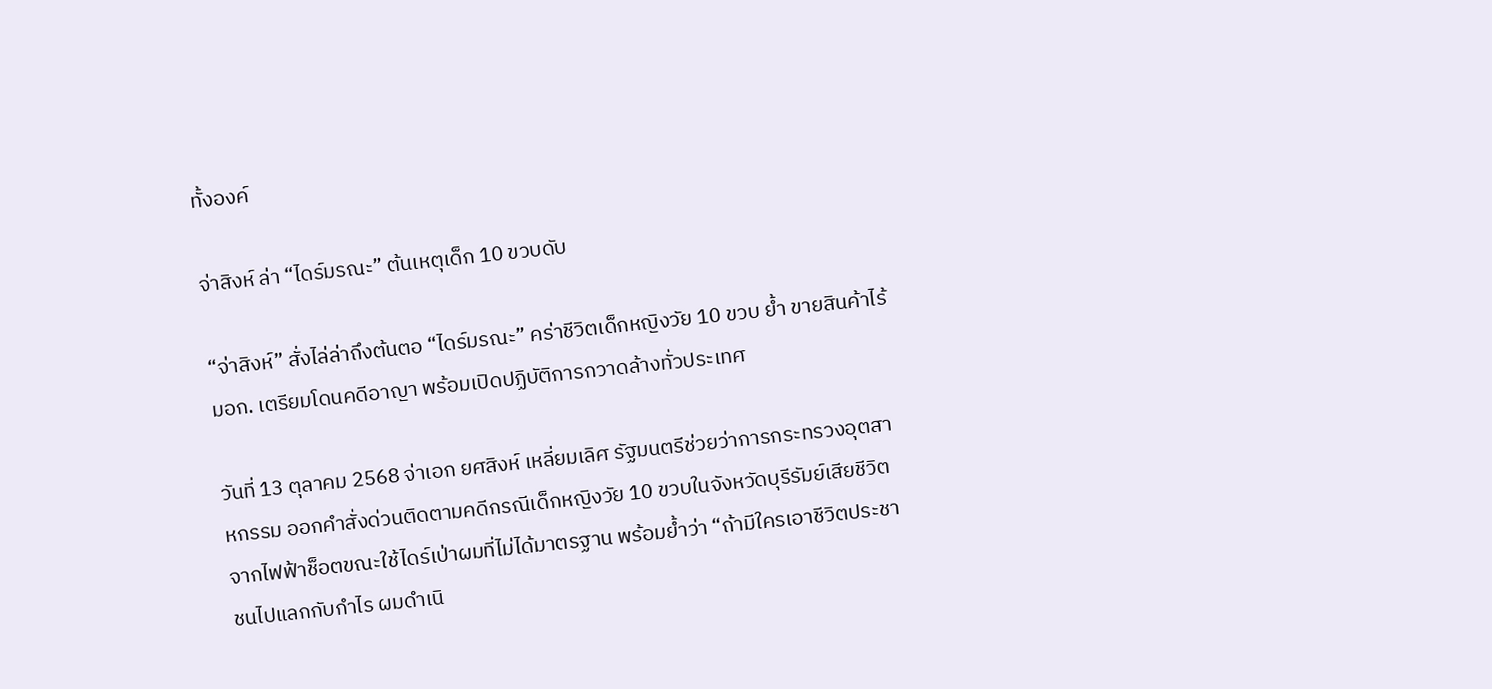ทั้งองค์

จ่าสิงห์ ล่า “ไดร์มรณะ” ต้นเหตุเด็ก 10 ขวบดับ

“จ่าสิงห์” สั่งไล่ล่าถึงต้นตอ “ไดร์มรณะ” คร่าชีวิตเด็กหญิงวัย 10 ขวบ ย้ำ ขายสินค้าไร้ มอก. เตรียมโดนคดีอาญา พร้อมเปิดปฏิบัติการกวาดล้างทั่วประเทศ

วันที่ 13 ตุลาคม 2568 จ่าเอก ยศสิงห์ เหลี่ยมเลิศ รัฐมนตรีช่วยว่าการกระทรวงอุตสาหกรรม ออกคำสั่งด่วนติดตามคดีกรณีเด็กหญิงวัย 10 ขวบในจังหวัดบุรีรัมย์เสียชีวิตจากไฟฟ้าช็อตขณะใช้ไดร์เป่าผมที่ไม่ได้มาตรฐาน พร้อมย้ำว่า “ถ้ามีใครเอาชีวิตประชาชนไปแลกกับกำไร ผมดำเนิ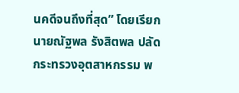นคดีจนถึงที่สุด” โดยเรียก นายณัฐพล รังสิตพล ปลัดกระทรวงอุตสาหกรรม พ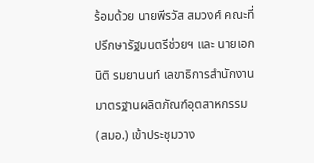ร้อมด้วย นายพีรวัส สมวงศ์ คณะที่ปรึกษารัฐมนตรีช่วยฯ และ นายเอกนิติ รมยานนท์ เลขาธิการสำนักงานมาตรฐานผลิตภัณฑ์อุตสาหกรรม (สมอ.) เข้าประชุมวาง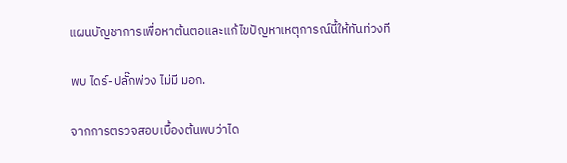แผนบัญชาการเพื่อหาต้นตอและแก้ไขปัญหาเหตุการณ์นี้ให้ทันท่วงที

พบ ไดร์-ปลั๊กพ่วง ไม่มี มอก.

จากการตรวจสอบเบื้องต้นพบว่าได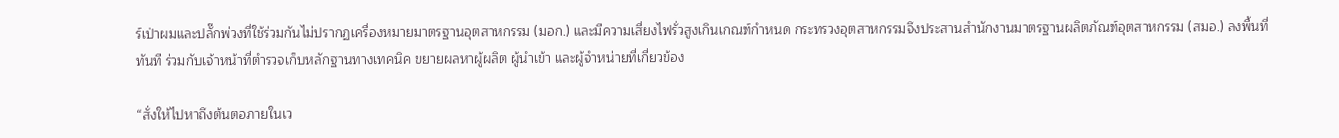ร์เป่าผมและปลั๊กพ่วงที่ใช้ร่วมกันไม่ปรากฏเครื่องหมายมาตรฐานอุตสาหกรรม (มอก.) และมีความเสี่ยงไฟรั่วสูงเกินเกณฑ์กำหนด กระทรวงอุตสาหกรรมจึงประสานสำนักงานมาตรฐานผลิตภัณฑ์อุตสาหกรรม (สมอ.) ลงพื้นที่ทันที ร่วมกับเจ้าหน้าที่ตำรวจเก็บหลักฐานทางเทคนิค ขยายผลหาผู้ผลิต ผู้นำเข้า และผู้จำหน่ายที่เกี่ยวข้อง

“สั่งให้ไปหาถึงต้นตอภายในเว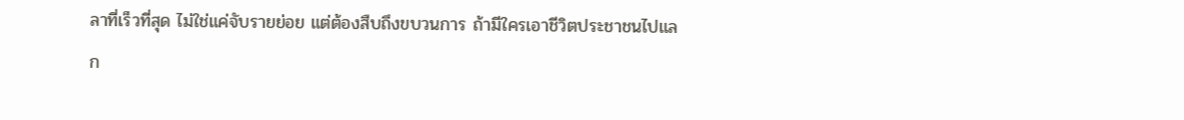ลาที่เร็วที่สุด ไม่ใช่แค่จับรายย่อย แต่ต้องสืบถึงขบวนการ ถ้ามีใครเอาชีวิตประชาชนไปแลก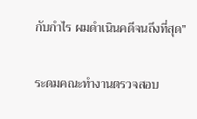กับกำไร ผมดำเนินคดีจนถึงที่สุด”

ระดมคณะทำงานตรวจสอบ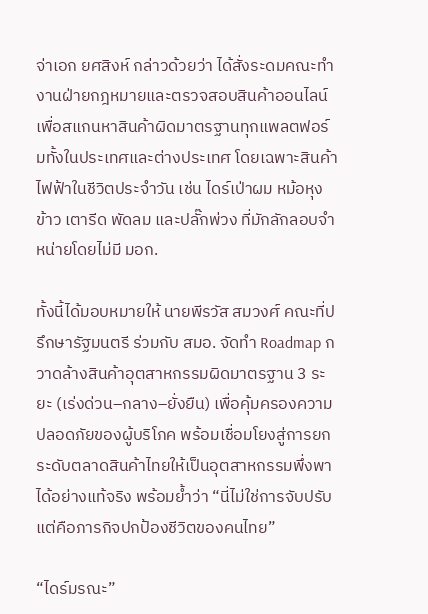จ่าเอก ยศสิงห์ กล่าวด้วยว่า ได้สั่งระดมคณะทำงานฝ่ายกฎหมายและตรวจสอบสินค้าออนไลน์เพื่อสแกนหาสินค้าผิดมาตรฐานทุกแพลตฟอร์มทั้งในประเทศและต่างประเทศ โดยเฉพาะสินค้าไฟฟ้าในชีวิตประจำวัน เช่น ไดร์เป่าผม หม้อหุงข้าว เตารีด พัดลม และปลั๊กพ่วง ที่มักลักลอบจำหน่ายโดยไม่มี มอก.

ทั้งนี้ได้มอบหมายให้ นายพีรวัส สมวงศ์ คณะที่ปรึกษารัฐมนตรี ร่วมกับ สมอ. จัดทำ Roadmap กวาดล้างสินค้าอุตสาหกรรมผิดมาตรฐาน 3 ระยะ (เร่งด่วน–กลาง–ยั่งยืน) เพื่อคุ้มครองความปลอดภัยของผู้บริโภค พร้อมเชื่อมโยงสู่การยกระดับตลาดสินค้าไทยให้เป็นอุตสาหกรรมพึ่งพาได้อย่างแท้จริง พร้อมย้ำว่า “นี่ไม่ใช่การจับปรับ แต่คือภารกิจปกป้องชีวิตของคนไทย”

“ไดร์มรณะ”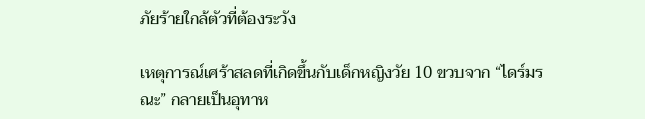ภัยร้ายใกล้ตัวที่ต้องระวัง

เหตุการณ์เศร้าสลดที่เกิดขึ้นกับเด็กหญิงวัย 10 ขวบจาก “ไดร์มรณะ” กลายเป็นอุทาห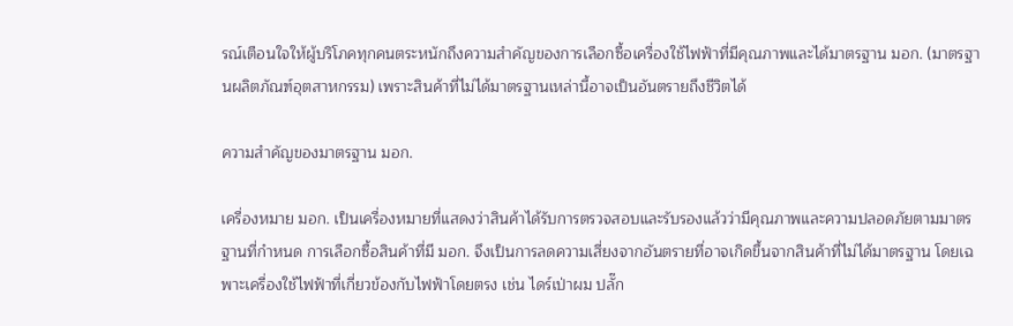รณ์เตือนใจให้ผู้บริโภคทุกคนตระหนักถึงความสำคัญของการเลือกซื้อเครื่องใช้ไฟฟ้าที่มีคุณภาพและได้มาตรฐาน มอก. (มาตรฐานผลิตภัณฑ์อุตสาหกรรม) เพราะสินค้าที่ไม่ได้มาตรฐานเหล่านี้อาจเป็นอันตรายถึงชีวิตได้

ความสำคัญของมาตรฐาน มอก.

เครื่องหมาย มอก. เป็นเครื่องหมายที่แสดงว่าสินค้าได้รับการตรวจสอบและรับรองแล้วว่ามีคุณภาพและความปลอดภัยตามมาตรฐานที่กำหนด การเลือกซื้อสินค้าที่มี มอก. จึงเป็นการลดความเสี่ยงจากอันตรายที่อาจเกิดขึ้นจากสินค้าที่ไม่ได้มาตรฐาน โดยเฉพาะเครื่องใช้ไฟฟ้าที่เกี่ยวข้องกับไฟฟ้าโดยตรง เช่น ไดร์เป่าผม ปลั๊ก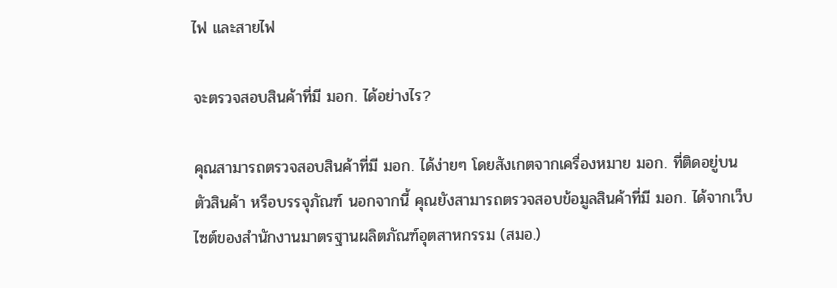ไฟ และสายไฟ

จะตรวจสอบสินค้าที่มี มอก. ได้อย่างไร?

คุณสามารถตรวจสอบสินค้าที่มี มอก. ได้ง่ายๆ โดยสังเกตจากเครื่องหมาย มอก. ที่ติดอยู่บนตัวสินค้า หรือบรรจุภัณฑ์ นอกจากนี้ คุณยังสามารถตรวจสอบข้อมูลสินค้าที่มี มอก. ได้จากเว็บไซต์ของสำนักงานมาตรฐานผลิตภัณฑ์อุตสาหกรรม (สมอ.)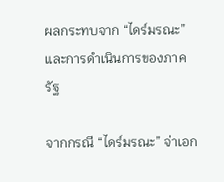ผลกระทบจาก “ไดร์มรณะ” และการดำเนินการของภาครัฐ

จากกรณี “ไดร์มรณะ” จ่าเอก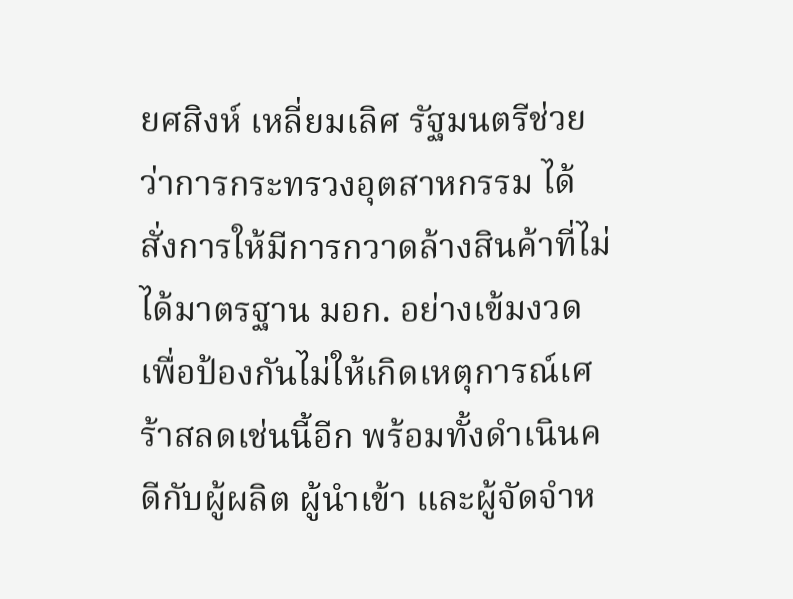ยศสิงห์ เหลี่ยมเลิศ รัฐมนตรีช่วยว่าการกระทรวงอุตสาหกรรม ได้สั่งการให้มีการกวาดล้างสินค้าที่ไม่ได้มาตรฐาน มอก. อย่างเข้มงวด เพื่อป้องกันไม่ให้เกิดเหตุการณ์เศร้าสลดเช่นนี้อีก พร้อมทั้งดำเนินคดีกับผู้ผลิต ผู้นำเข้า และผู้จัดจำห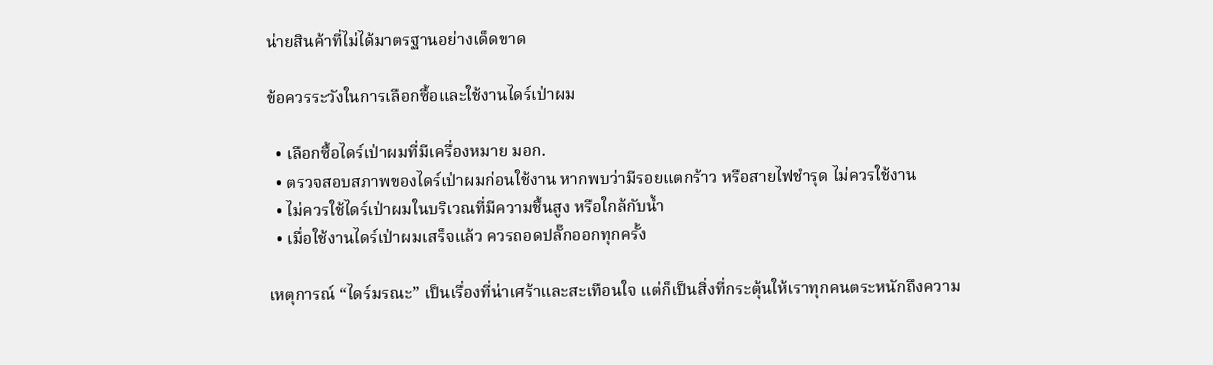น่ายสินค้าที่ไม่ได้มาตรฐานอย่างเด็ดขาด

ข้อควรระวังในการเลือกซื้อและใช้งานไดร์เป่าผม

  • เลือกซื้อไดร์เป่าผมที่มีเครื่องหมาย มอก.
  • ตรวจสอบสภาพของไดร์เป่าผมก่อนใช้งาน หากพบว่ามีรอยแตกร้าว หรือสายไฟชำรุด ไม่ควรใช้งาน
  • ไม่ควรใช้ไดร์เป่าผมในบริเวณที่มีความชื้นสูง หรือใกล้กับน้ำ
  • เมื่อใช้งานไดร์เป่าผมเสร็จแล้ว ควรถอดปลั๊กออกทุกครั้ง

เหตุการณ์ “ไดร์มรณะ” เป็นเรื่องที่น่าเศร้าและสะเทือนใจ แต่ก็เป็นสิ่งที่กระตุ้นให้เราทุกคนตระหนักถึงความ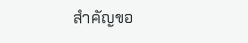สำคัญขอ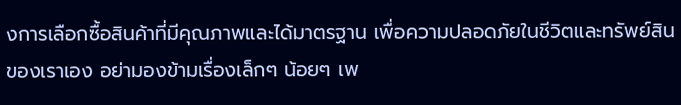งการเลือกซื้อสินค้าที่มีคุณภาพและได้มาตรฐาน เพื่อความปลอดภัยในชีวิตและทรัพย์สินของเราเอง อย่ามองข้ามเรื่องเล็กๆ น้อยๆ เพ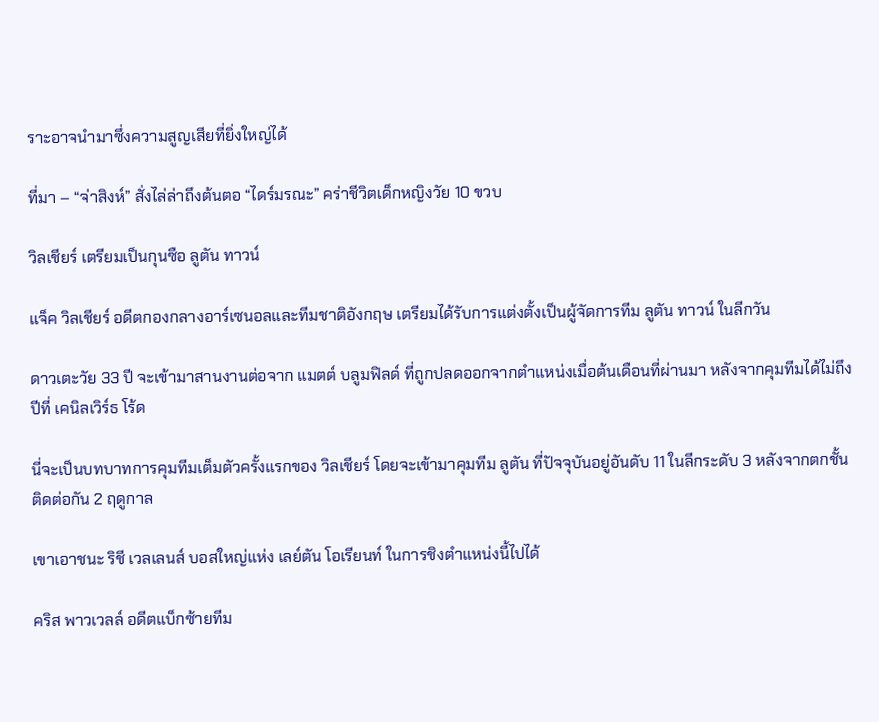ราะอาจนำมาซึ่งความสูญเสียที่ยิ่งใหญ่ได้

ที่มา – “จ่าสิงห์” สั่งไล่ล่าถึงต้นตอ “ไดร์มรณะ” คร่าชีวิตเด็กหญิงวัย 10 ขวบ

วิลเชียร์ เตรียมเป็นกุนซือ ลูตัน ทาวน์

แจ็ค วิลเชียร์ อดีตกองกลางอาร์เซนอลและทีมชาติอังกฤษ เตรียมได้รับการแต่งตั้งเป็นผู้จัดการทีม ลูตัน ทาวน์ ในลีกวัน

ดาวเตะวัย 33 ปี จะเข้ามาสานงานต่อจาก แมตต์ บลูมฟิลด์ ที่ถูกปลดออกจากตำแหน่งเมื่อต้นเดือนที่ผ่านมา หลังจากคุมทีมได้ไม่ถึงปีที่ เคนิลเวิร์ธ โร้ด

นี่จะเป็นบทบาทการคุมทีมเต็มตัวครั้งแรกของ วิลเชียร์ โดยจะเข้ามาคุมทีม ลูตัน ที่ปัจจุบันอยู่อันดับ 11 ในลีกระดับ 3 หลังจากตกชั้นติดต่อกัน 2 ฤดูกาล

เขาเอาชนะ ริชี เวลเลนส์ บอสใหญ่แห่ง เลย์ตัน โอเรียนท์ ในการชิงตำแหน่งนี้ไปได้

คริส พาวเวลล์ อดีตแบ็กซ้ายทีม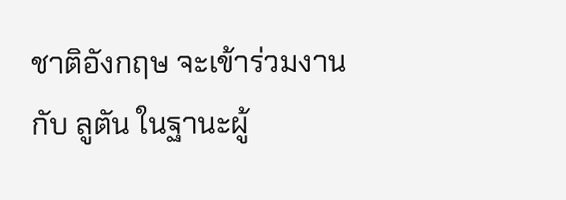ชาติอังกฤษ จะเข้าร่วมงานกับ ลูตัน ในฐานะผู้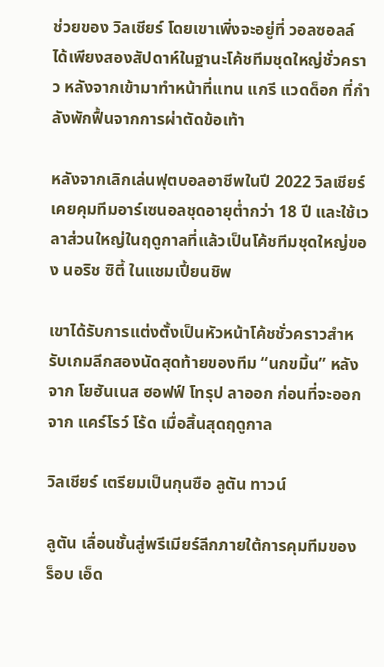ช่วยของ วิลเชียร์ โดยเขาเพิ่งจะอยู่ที่ วอลซอลล์ ได้เพียงสองสัปดาห์ในฐานะโค้ชทีมชุดใหญ่ชั่วคราว หลังจากเข้ามาทำหน้าที่แทน แกรี แวดด็อก ที่กำลังพักฟื้นจากการผ่าตัดข้อเท้า

หลังจากเลิกเล่นฟุตบอลอาชีพในปี 2022 วิลเชียร์ เคยคุมทีมอาร์เซนอลชุดอายุต่ำกว่า 18 ปี และใช้เวลาส่วนใหญ่ในฤดูกาลที่แล้วเป็นโค้ชทีมชุดใหญ่ของ นอริช ซิตี้ ในแชมเปี้ยนชิพ

เขาได้รับการแต่งตั้งเป็นหัวหน้าโค้ชชั่วคราวสำหรับเกมลีกสองนัดสุดท้ายของทีม “นกขมิ้น” หลังจาก โยฮันเนส ฮอฟฟ์ โทรุป ลาออก ก่อนที่จะออกจาก แคร์โรว์ โร้ด เมื่อสิ้นสุดฤดูกาล

วิลเชียร์ เตรียมเป็นกุนซือ ลูตัน ทาวน์

ลูตัน เลื่อนชั้นสู่พรีเมียร์ลีกภายใต้การคุมทีมของ ร็อบ เอ็ด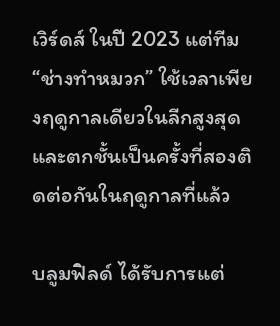เวิร์ดส์ ในปี 2023 แต่ทีม “ช่างทำหมวก” ใช้เวลาเพียงฤดูกาลเดียวในลีกสูงสุดและตกชั้นเป็นครั้งที่สองติดต่อกันในฤดูกาลที่แล้ว

บลูมฟิลด์ ได้รับการแต่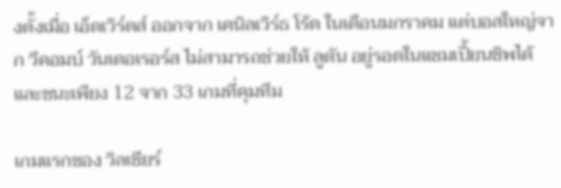งตั้งเมื่อ เอ็ดเวิร์ดส์ ออกจาก เคนิลเวิร์ธ โร้ด ในเดือนมกราคม แต่บอสใหญ่จาก วีคอมบ์ วันเดอเรอร์ส ไม่สามารถช่วยให้ ลูตัน อยู่รอดในแชมเปี้ยนชิพได้ และชนะเพียง 12 จาก 33 เกมที่คุมทีม

เกมแรกของ วิลเชียร์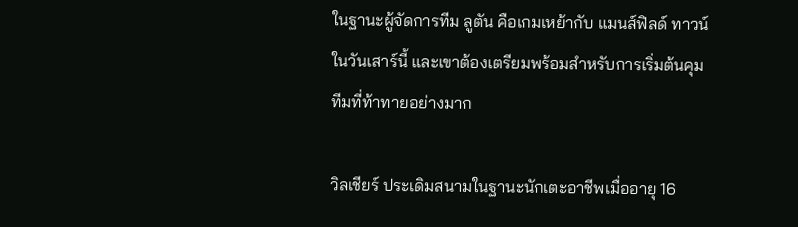ในฐานะผู้จัดการทีม ลูตัน คือเกมเหย้ากับ แมนส์ฟิลด์ ทาวน์ ในวันเสาร์นี้ และเขาต้องเตรียมพร้อมสำหรับการเริ่มต้นคุมทีมที่ท้าทายอย่างมาก

วิลเชียร์ ประเดิมสนามในฐานะนักเตะอาชีพเมื่ออายุ 16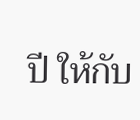ปี ให้กับ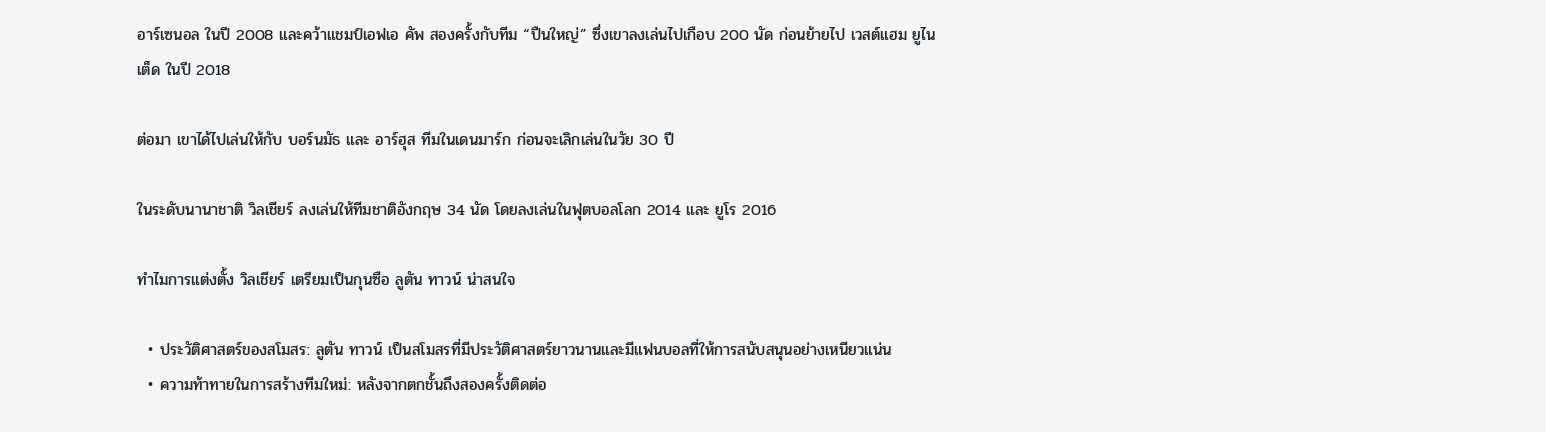อาร์เซนอล ในปี 2008 และคว้าแชมป์เอฟเอ คัพ สองครั้งกับทีม “ปืนใหญ่” ซึ่งเขาลงเล่นไปเกือบ 200 นัด ก่อนย้ายไป เวสต์แฮม ยูไนเต็ด ในปี 2018

ต่อมา เขาได้ไปเล่นให้กับ บอร์นมัธ และ อาร์ฮุส ทีมในเดนมาร์ก ก่อนจะเลิกเล่นในวัย 30 ปี

ในระดับนานาชาติ วิลเชียร์ ลงเล่นให้ทีมชาติอังกฤษ 34 นัด โดยลงเล่นในฟุตบอลโลก 2014 และ ยูโร 2016

ทำไมการแต่งตั้ง วิลเชียร์ เตรียมเป็นกุนซือ ลูตัน ทาวน์ น่าสนใจ

  • ประวัติศาสตร์ของสโมสร: ลูตัน ทาวน์ เป็นสโมสรที่มีประวัติศาสตร์ยาวนานและมีแฟนบอลที่ให้การสนับสนุนอย่างเหนียวแน่น
  • ความท้าทายในการสร้างทีมใหม่: หลังจากตกชั้นถึงสองครั้งติดต่อ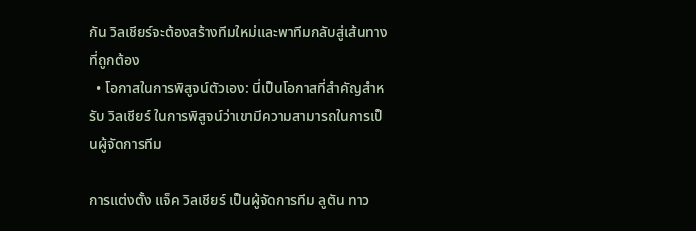กัน วิลเชียร์จะต้องสร้างทีมใหม่และพาทีมกลับสู่เส้นทางที่ถูกต้อง
  • โอกาสในการพิสูจน์ตัวเอง: นี่เป็นโอกาสที่สำคัญสำหรับ วิลเชียร์ ในการพิสูจน์ว่าเขามีความสามารถในการเป็นผู้จัดการทีม

การแต่งตั้ง แจ็ค วิลเชียร์ เป็นผู้จัดการทีม ลูตัน ทาว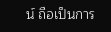น์ ถือเป็นการ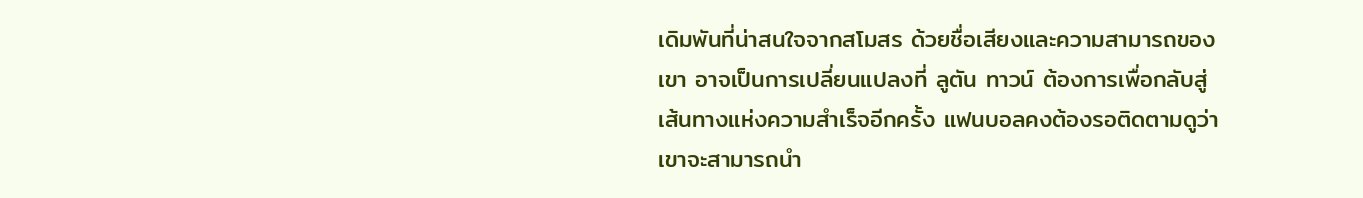เดิมพันที่น่าสนใจจากสโมสร ด้วยชื่อเสียงและความสามารถของเขา อาจเป็นการเปลี่ยนแปลงที่ ลูตัน ทาวน์ ต้องการเพื่อกลับสู่เส้นทางแห่งความสำเร็จอีกครั้ง แฟนบอลคงต้องรอติดตามดูว่าเขาจะสามารถนำ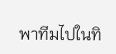พาทีมไปในทิ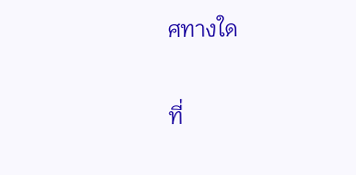ศทางใด

ที่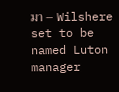มา – Wilshere set to be named Luton manager